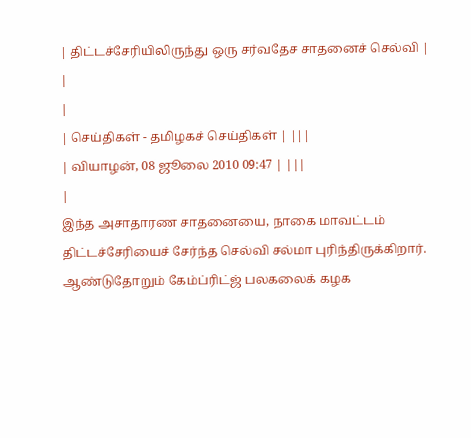| திட்டச்சேரியிலிருந்து ஒரு சர்வதேச சாதனைச் செல்வி |
|
|
| செய்திகள் - தமிழகச் செய்திகள் | |||
| வியாழன், 08 ஜூலை 2010 09:47 | |||
|
இந்த அசாதாரண சாதனையை, நாகை மாவட்டம் திட்டச்சேரியைச் சேர்ந்த செல்வி சல்மா புரிந்திருக்கிறார். ஆண்டுதோறும் கேம்ப்ரிட்ஜ் பலகலைக் கழக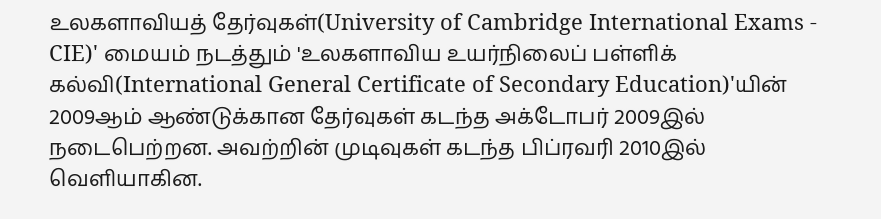உலகளாவியத் தேர்வுகள்(University of Cambridge International Exams - CIE)' மையம் நடத்தும் 'உலகளாவிய உயர்நிலைப் பள்ளிக் கல்வி(International General Certificate of Secondary Education)'யின் 2009ஆம் ஆண்டுக்கான தேர்வுகள் கடந்த அக்டோபர் 2009இல் நடைபெற்றன. அவற்றின் முடிவுகள் கடந்த பிப்ரவரி 2010இல் வெளியாகின.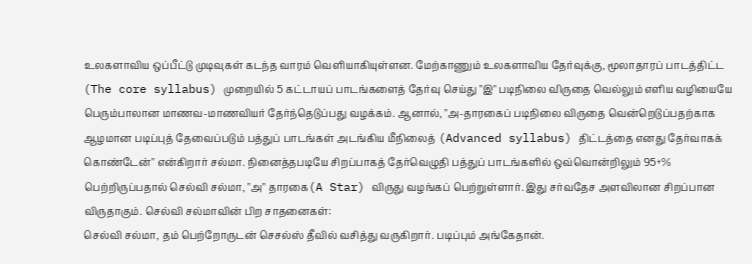உலகளாவிய ஒப்பீட்டு முடிவுகள் கடந்த வாரம் வெளியாகியுள்ளன. மேற்காணும் உலகளாவிய தேர்வுக்கு, மூலாதாரப் பாடத்திட்ட (The core syllabus) முறையில் 5 கட்டாயப் பாடங்களைத் தேர்வு செய்து "இ" படிநிலை விருதை வெல்லும் எளிய வழியையே பெரும்பாலான மாணவ-மாணவியர் தேர்ந்தெடுப்பது வழக்கம். ஆனால், "அ-தாரகைப் படிநிலை விருதை வென்றெடுப்பதற்காக ஆழமான படிப்புத் தேவைப்படும் பத்துப் பாடங்கள் அடங்கிய மீநிலைத் (Advanced syllabus) திட்டத்தை எனது தேர்வாகக் கொண்டேன்" என்கிறார் சல்மா. நினைத்தபடியே சிறப்பாகத் தேர்வெழுதி பத்துப் பாடங்களில் ஒவ்வொன்றிலும் 95+% பெற்றிருப்பதால் செல்வி சல்மா, "அ" தாரகை(A Star) விருது வழங்கப் பெற்றுள்ளார். இது சர்வதேச அளவிலான சிறப்பான விருதாகும். செல்வி சல்மாவின் பிற சாதனைகள்:
செல்வி சல்மா, தம் பெற்றோருடன் செசல்ஸ் தீவில் வசித்து வருகிறார். படிப்பும் அங்கேதான்.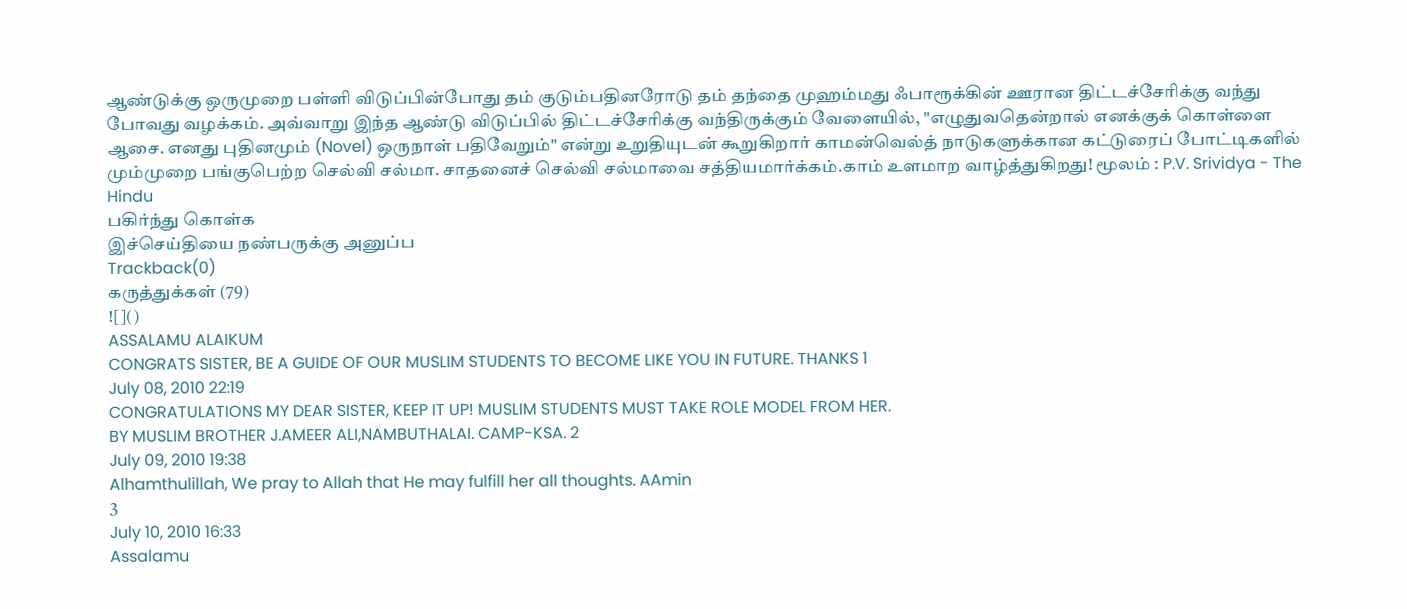ஆண்டுக்கு ஒருமுறை பள்ளி விடுப்பின்போது தம் குடும்பதினரோடு தம் தந்தை முஹம்மது ஃபாரூக்கின் ஊரான திட்டச்சேரிக்கு வந்து போவது வழக்கம். அவ்வாறு இந்த ஆண்டு விடுப்பில் திட்டச்சேரிக்கு வந்திருக்கும் வேளையில், "எழுதுவதென்றால் எனக்குக் கொள்ளை ஆசை. எனது புதினமும் (Novel) ஒருநாள் பதிவேறும்" என்று உறுதியுடன் கூறுகிறார் காமன்வெல்த் நாடுகளுக்கான கட்டுரைப் போட்டிகளில் மும்முறை பங்குபெற்ற செல்வி சல்மா. சாதனைச் செல்வி சல்மாவை சத்தியமார்க்கம்.காம் உளமாற வாழ்த்துகிறது! மூலம் : P.V. Srividya - The Hindu
பகிர்ந்து கொள்க
இச்செய்தியை நண்பருக்கு அனுப்ப
Trackback(0)
கருத்துக்கள் (79)
![]()
ASSALAMU ALAIKUM
CONGRATS SISTER, BE A GUIDE OF OUR MUSLIM STUDENTS TO BECOME LIKE YOU IN FUTURE. THANKS 1
July 08, 2010 22:19
CONGRATULATIONS MY DEAR SISTER, KEEP IT UP! MUSLIM STUDENTS MUST TAKE ROLE MODEL FROM HER.
BY MUSLIM BROTHER J.AMEER ALI,NAMBUTHALAI. CAMP-KSA. 2
July 09, 2010 19:38
Alhamthulillah, We pray to Allah that He may fulfill her all thoughts. AAmin
3
July 10, 2010 16:33
Assalamu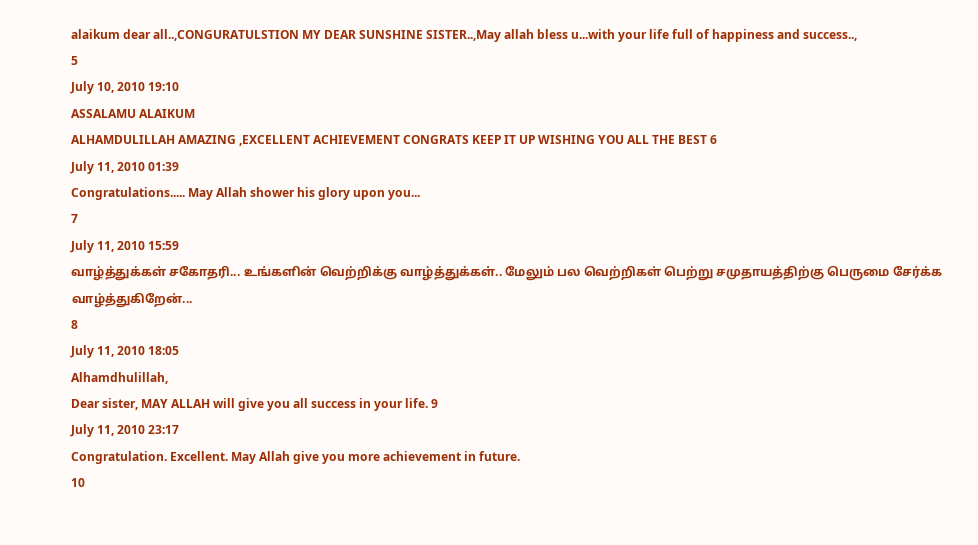alaikum dear all..,CONGURATULSTION MY DEAR SUNSHINE SISTER..,May allah bless u...with your life full of happiness and success..,
5
July 10, 2010 19:10
ASSALAMU ALAIKUM
ALHAMDULILLAH AMAZING ,EXCELLENT ACHIEVEMENT CONGRATS KEEP IT UP WISHING YOU ALL THE BEST 6
July 11, 2010 01:39
Congratulations..... May Allah shower his glory upon you...
7
July 11, 2010 15:59
வாழ்த்துக்கள் சகோதரி... உங்களின் வெற்றிக்கு வாழ்த்துக்கள்.. மேலும் பல வெற்றிகள் பெற்று சமுதாயத்திற்கு பெருமை சேர்க்க வாழ்த்துகிறேன்...
8
July 11, 2010 18:05
Alhamdhulillah,
Dear sister, MAY ALLAH will give you all success in your life. 9
July 11, 2010 23:17
Congratulation. Excellent. May Allah give you more achievement in future.
10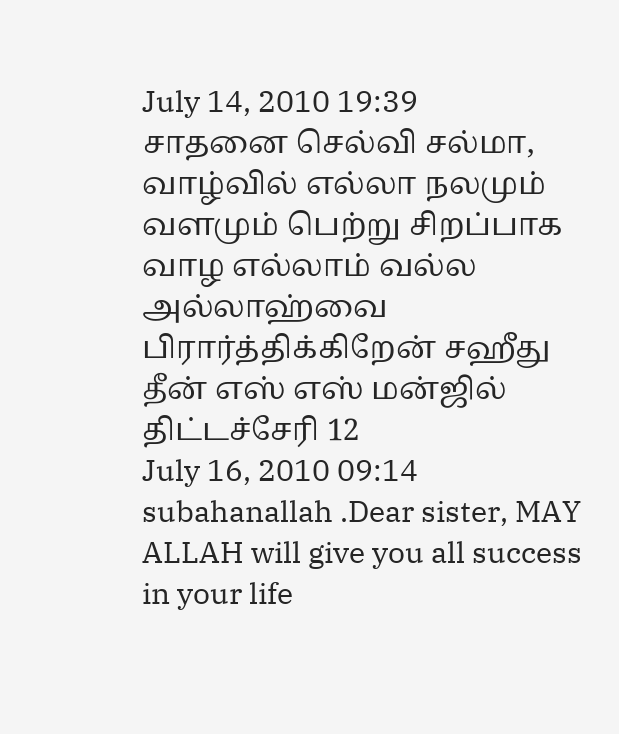July 14, 2010 19:39
சாதனை செல்வி சல்மா,
வாழ்வில் எல்லா நலமும் வளமும் பெற்று சிறப்பாக வாழ எல்லாம் வல்ல அல்லாஹ்வை பிரார்த்திக்கிறேன் சஹீது தீன் எஸ் எஸ் மன்ஜில் திட்டச்சேரி 12
July 16, 2010 09:14
subahanallah .Dear sister, MAY ALLAH will give you all success in your life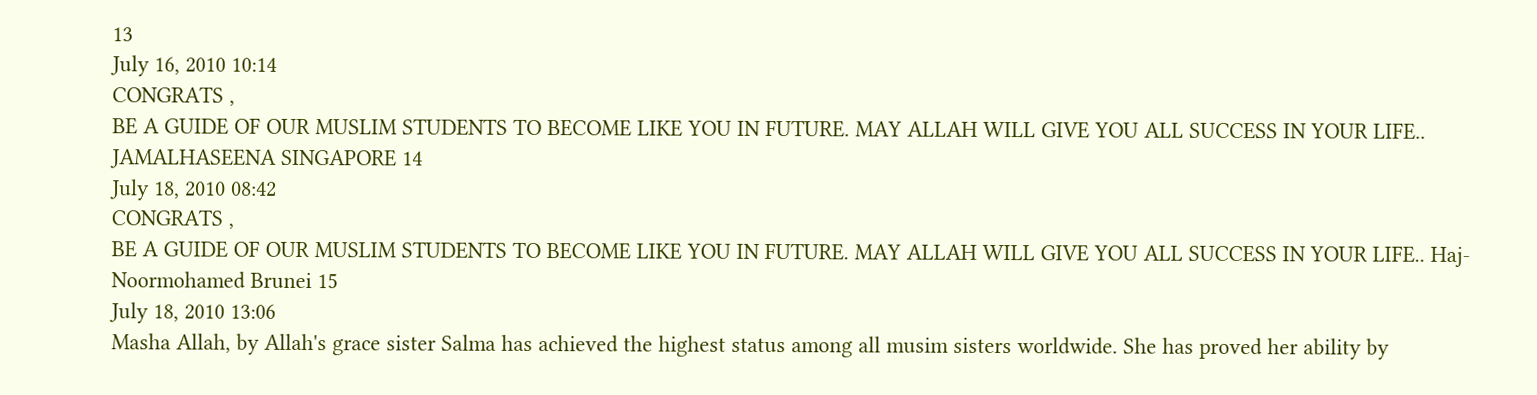13
July 16, 2010 10:14
CONGRATS ,
BE A GUIDE OF OUR MUSLIM STUDENTS TO BECOME LIKE YOU IN FUTURE. MAY ALLAH WILL GIVE YOU ALL SUCCESS IN YOUR LIFE.. JAMALHASEENA SINGAPORE 14
July 18, 2010 08:42
CONGRATS ,
BE A GUIDE OF OUR MUSLIM STUDENTS TO BECOME LIKE YOU IN FUTURE. MAY ALLAH WILL GIVE YOU ALL SUCCESS IN YOUR LIFE.. Haj-Noormohamed Brunei 15
July 18, 2010 13:06
Masha Allah, by Allah's grace sister Salma has achieved the highest status among all musim sisters worldwide. She has proved her ability by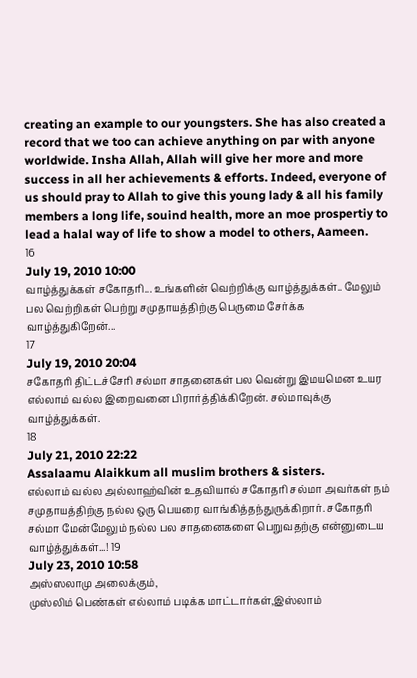creating an example to our youngsters. She has also created a record that we too can achieve anything on par with anyone worldwide. Insha Allah, Allah will give her more and more success in all her achievements & efforts. Indeed, everyone of us should pray to Allah to give this young lady & all his family members a long life, souind health, more an moe prospertiy to lead a halal way of life to show a model to others, Aameen.
16
July 19, 2010 10:00
வாழ்த்துக்கள் சகோதரி... உங்களின் வெற்றிக்கு வாழ்த்துக்கள்.. மேலும் பல வெற்றிகள் பெற்று சமுதாயத்திற்கு பெருமை சேர்க்க வாழ்த்துகிறேன்...
17
July 19, 2010 20:04
சகோதரி திட்டச்சேரி சல்மா சாதனைகள் பல வென்று இமயமென உயர எல்லாம் வல்ல இறைவனை பிரார்த்திக்கிறேன். சல்மாவுக்கு வாழ்த்துக்கள்.
18
July 21, 2010 22:22
Assalaamu Alaikkum all muslim brothers & sisters.
எல்லாம் வல்ல அல்லாஹ்வின் உதவியால் சகோதரி சல்மா அவர்கள் நம் சமுதாயத்திற்கு நல்ல ஒரு பெயரை வாங்கித்தந்துருக்கிறார். சகோதரி சல்மா மேன்மேலும் நல்ல பல சாதனைகளை பெறுவதற்கு என்னுடைய வாழ்த்துக்கள்...! 19
July 23, 2010 10:58
அஸ்ஸலாமு அலைக்கும்,
முஸ்லிம் பெண்கள் எல்லாம் படிக்க மாட்டார்கள்,இஸ்லாம்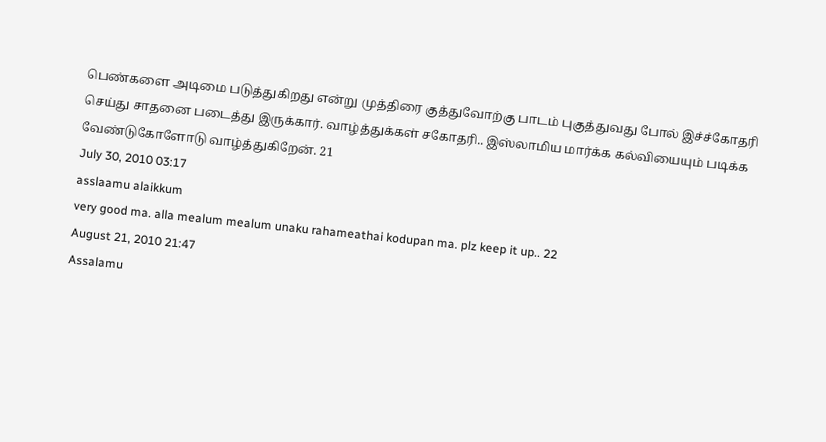பெண்களை அடிமை படுத்துகிறது என்று முத்திரை குத்துவோற்கு பாடம் புகுத்துவது போல் இச்ச்கோதரி செய்து சாதனை படைத்து இருக்கார். வாழ்த்துக்கள் சகோதரி.. இஸ்லாமிய மார்க்க கல்வியையும் படிக்க வேண்டுகோளோடு வாழ்த்துகிறேன். 21
July 30, 2010 03:17
asslaamu alaikkum
very good ma. alla mealum mealum unaku rahameathai kodupan ma. plz keep it up.. 22
August 21, 2010 21:47
Assalamu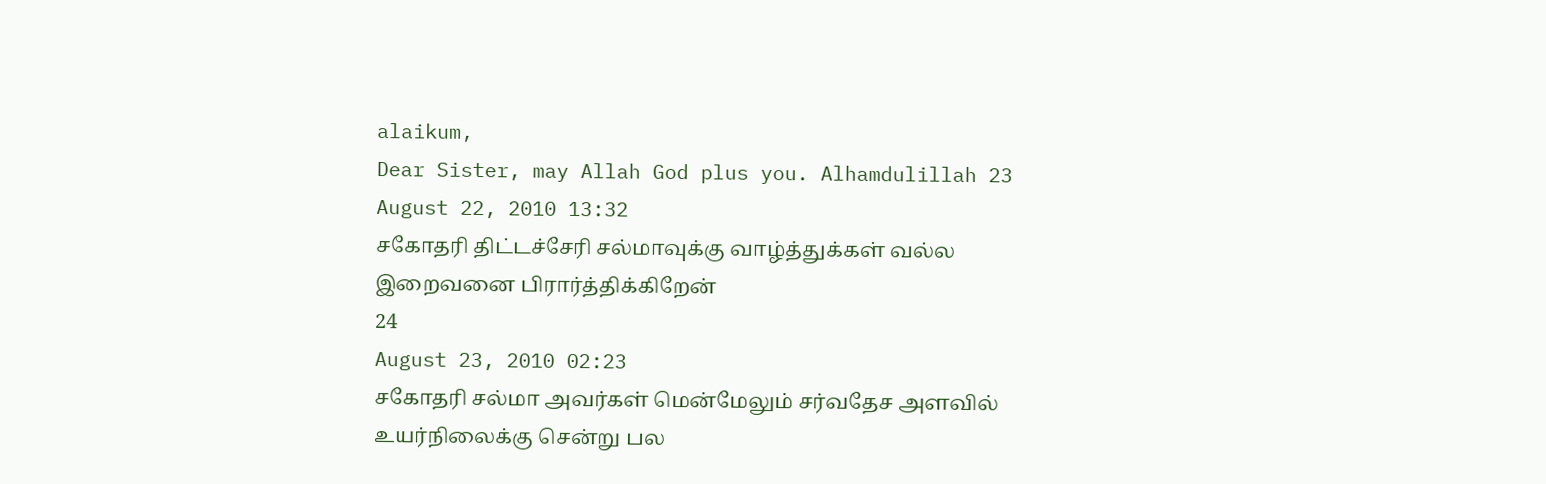alaikum,
Dear Sister, may Allah God plus you. Alhamdulillah 23
August 22, 2010 13:32
சகோதரி திட்டச்சேரி சல்மாவுக்கு வாழ்த்துக்கள் வல்ல இறைவனை பிரார்த்திக்கிறேன்
24
August 23, 2010 02:23
சகோதரி சல்மா அவர்கள் மென்மேலும் சர்வதேச அளவில் உயர்நிலைக்கு சென்று பல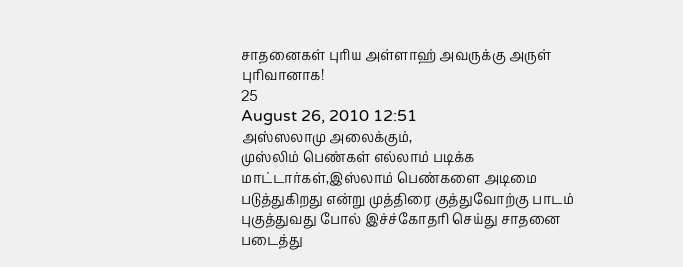சாதனைகள் புரிய அள்ளாஹ் அவருக்கு அருள் புரிவானாக!
25
August 26, 2010 12:51
அஸ்ஸலாமு அலைக்கும்,
முஸ்லிம் பெண்கள் எல்லாம் படிக்க மாட்டார்கள்,இஸ்லாம் பெண்களை அடிமை படுத்துகிறது என்று முத்திரை குத்துவோற்கு பாடம் புகுத்துவது போல் இச்ச்கோதரி செய்து சாதனை படைத்து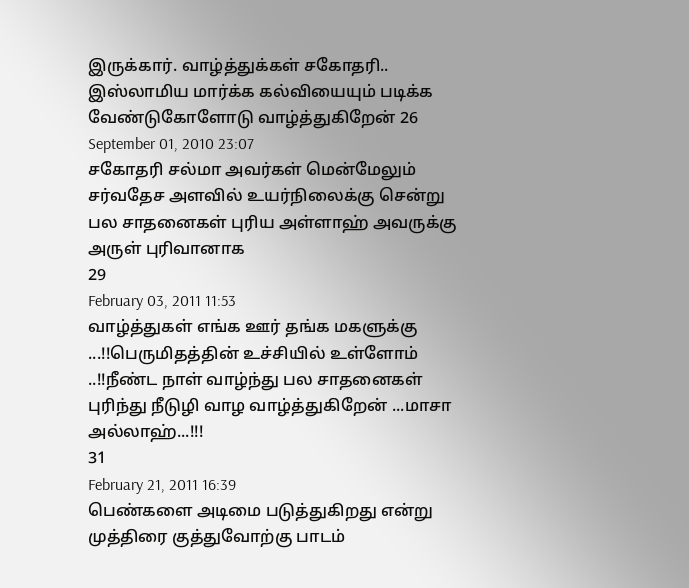இருக்கார். வாழ்த்துக்கள் சகோதரி.. இஸ்லாமிய மார்க்க கல்வியையும் படிக்க வேண்டுகோளோடு வாழ்த்துகிறேன் 26
September 01, 2010 23:07
சகோதரி சல்மா அவர்கள் மென்மேலும் சர்வதேச அளவில் உயர்நிலைக்கு சென்று பல சாதனைகள் புரிய அள்ளாஹ் அவருக்கு அருள் புரிவானாக
29
February 03, 2011 11:53
வாழ்த்துகள் எங்க ஊர் தங்க மகளுக்கு ...!!பெருமிதத்தின் உச்சியில் உள்ளோம் ..!!நீண்ட நாள் வாழ்ந்து பல சாதனைகள் புரிந்து நீடுழி வாழ வாழ்த்துகிறேன் ...மாசா அல்லாஹ்...!!!
31
February 21, 2011 16:39
பெண்களை அடிமை படுத்துகிறது என்று முத்திரை குத்துவோற்கு பாடம்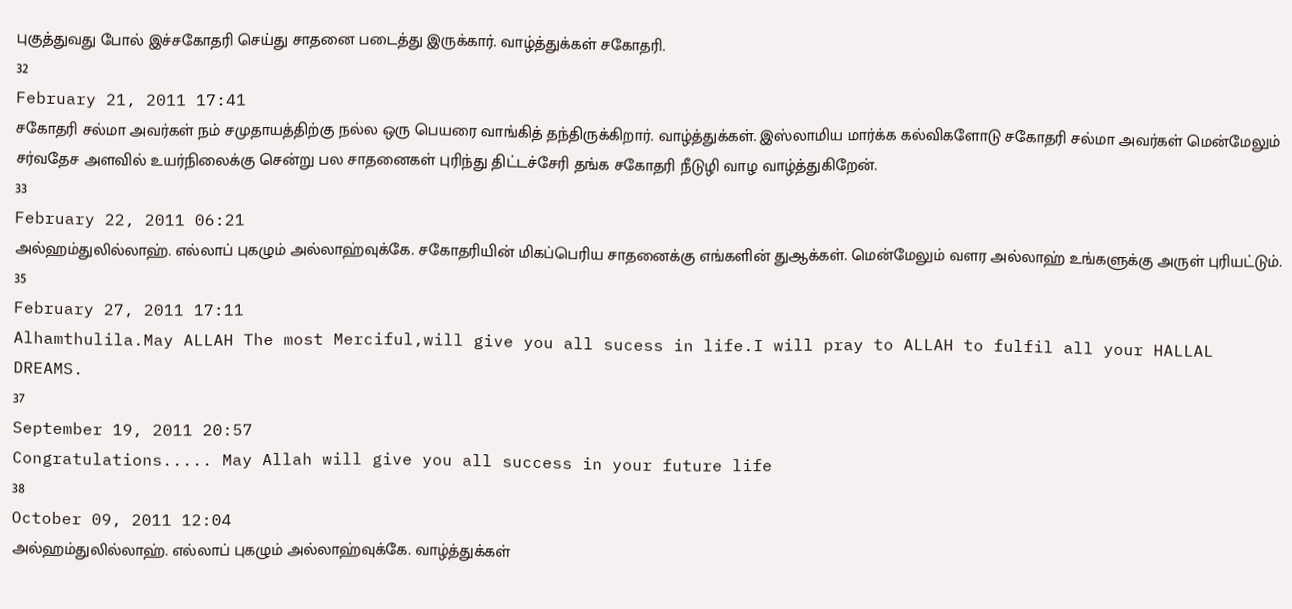புகுத்துவது போல் இச்சகோதரி செய்து சாதனை படைத்து இருக்கார். வாழ்த்துக்கள் சகோதரி.
32
February 21, 2011 17:41
சகோதரி சல்மா அவர்கள் நம் சமுதாயத்திற்கு நல்ல ஒரு பெயரை வாங்கித் தந்திருக்கிறார். வாழ்த்துக்கள். இஸ்லாமிய மார்க்க கல்விகளோடு சகோதரி சல்மா அவர்கள் மென்மேலும் சர்வதேச அளவில் உயர்நிலைக்கு சென்று பல சாதனைகள் புரிந்து திட்டச்சேரி தங்க சகோதரி நீடுழி வாழ வாழ்த்துகிறேன்.
33
February 22, 2011 06:21
அல்ஹம்துலில்லாஹ். எல்லாப் புகழும் அல்லாஹ்வுக்கே. சகோதரியின் மிகப்பெரிய சாதனைக்கு எங்களின் துஆக்கள். மென்மேலும் வளர அல்லாஹ் உங்களுக்கு அருள் புரியட்டும்.
35
February 27, 2011 17:11
Alhamthulila.May ALLAH The most Merciful,will give you all sucess in life.I will pray to ALLAH to fulfil all your HALLAL DREAMS.
37
September 19, 2011 20:57
Congratulations..... May Allah will give you all success in your future life
38
October 09, 2011 12:04
அல்ஹம்துலில்லாஹ். எல்லாப் புகழும் அல்லாஹ்வுக்கே. வாழ்த்துக்கள்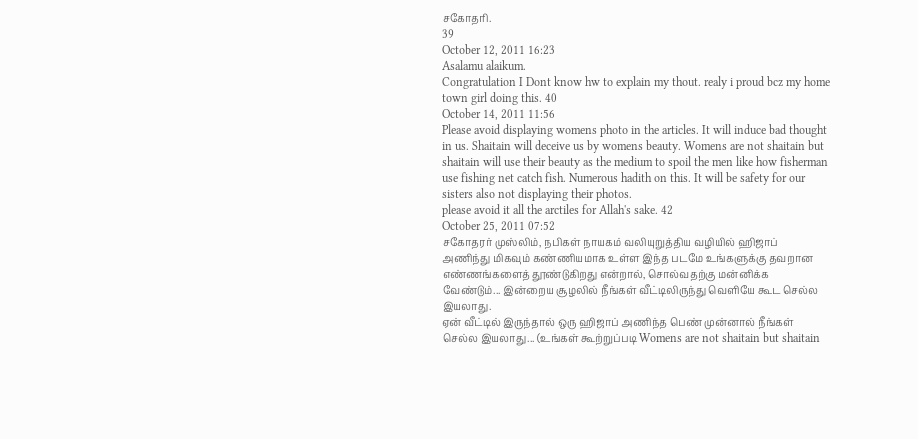சகோதரி.
39
October 12, 2011 16:23
Asalamu alaikum.
Congratulation I Dont know hw to explain my thout. realy i proud bcz my home town girl doing this. 40
October 14, 2011 11:56
Please avoid displaying womens photo in the articles. It will induce bad thought in us. Shaitain will deceive us by womens beauty. Womens are not shaitain but shaitain will use their beauty as the medium to spoil the men like how fisherman use fishing net catch fish. Numerous hadith on this. It will be safety for our sisters also not displaying their photos.
please avoid it all the arctiles for Allah's sake. 42
October 25, 2011 07:52
சகோதரர் முஸ்லிம், நபிகள் நாயகம் வலியுறுத்திய வழியில் ஹிஜாப் அணிந்து மிகவும் கண்ணியமாக உள்ள இந்த படமே உங்களுக்கு தவறான எண்ணங்களைத் தூண்டுகிறது என்றால், சொல்வதற்கு மன்னிக்க வேண்டும்... இன்றைய சூழலில் நீங்கள் வீட்டிலிருந்து வெளியே கூட செல்ல இயலாது.
ஏன் வீட்டில் இருந்தால் ஒரு ஹிஜாப் அணிந்த பெண் முன்னால் நீங்கள் செல்ல இயலாது... (உங்கள் கூற்றுப்படி Womens are not shaitain but shaitain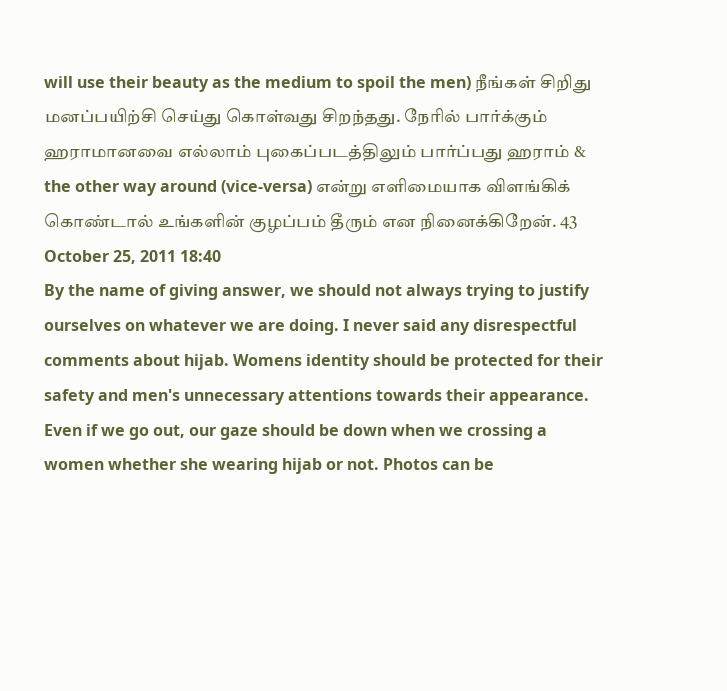will use their beauty as the medium to spoil the men) நீங்கள் சிறிது மனப்பயிற்சி செய்து கொள்வது சிறந்தது. நேரில் பார்க்கும் ஹராமானவை எல்லாம் புகைப்படத்திலும் பார்ப்பது ஹராம் & the other way around (vice-versa) என்று எளிமையாக விளங்கிக் கொண்டால் உங்களின் குழப்பம் தீரும் என நினைக்கிறேன். 43
October 25, 2011 18:40
By the name of giving answer, we should not always trying to justify ourselves on whatever we are doing. I never said any disrespectful comments about hijab. Womens identity should be protected for their safety and men's unnecessary attentions towards their appearance. Even if we go out, our gaze should be down when we crossing a women whether she wearing hijab or not. Photos can be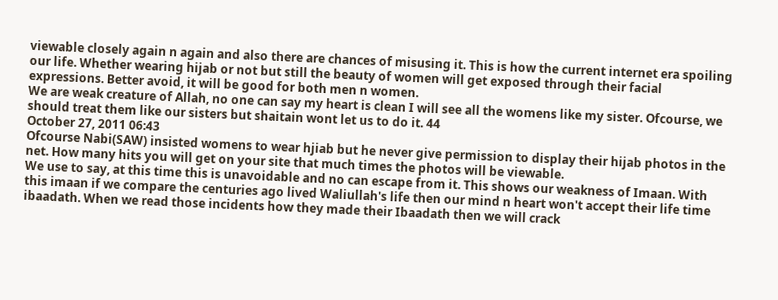viewable closely again n again and also there are chances of misusing it. This is how the current internet era spoiling our life. Whether wearing hijab or not but still the beauty of women will get exposed through their facial expressions. Better avoid, it will be good for both men n women.
We are weak creature of Allah, no one can say my heart is clean I will see all the womens like my sister. Ofcourse, we should treat them like our sisters but shaitain wont let us to do it. 44
October 27, 2011 06:43
Ofcourse Nabi(SAW) insisted womens to wear hjiab but he never give permission to display their hijab photos in the net. How many hits you will get on your site that much times the photos will be viewable.
We use to say, at this time this is unavoidable and no can escape from it. This shows our weakness of Imaan. With this imaan if we compare the centuries ago lived Waliullah's life then our mind n heart won't accept their life time ibaadath. When we read those incidents how they made their Ibaadath then we will crack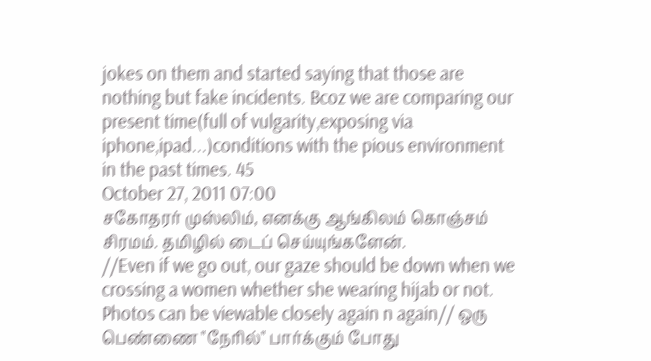jokes on them and started saying that those are nothing but fake incidents. Bcoz we are comparing our present time(full of vulgarity,exposing via iphone,ipad...)conditions with the pious environment in the past times. 45
October 27, 2011 07:00
சகோதரர் முஸ்லிம், எனக்கு ஆங்கிலம் கொஞ்சம் சிரமம். தமிழில் டைப் செய்யுங்களேன்.
//Even if we go out, our gaze should be down when we crossing a women whether she wearing hijab or not. Photos can be viewable closely again n again// ஒரு பெண்ணை "நேரில்" பார்க்கும் போது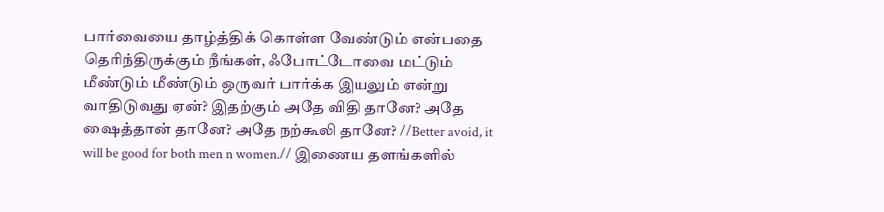பார்வையை தாழ்த்திக் கொள்ள வேண்டும் என்பதை தெரிந்திருக்கும் நீங்கள், ஃபோட்டோவை மட்டும் மீண்டும் மீண்டும் ஒருவர் பார்க்க இயலும் என்று வாதிடுவது ஏன்? இதற்கும் அதே விதி தானே? அதே ஷைத்தான் தானே? அதே நற்கூலி தானே? //Better avoid, it will be good for both men n women.// இணைய தளங்களில்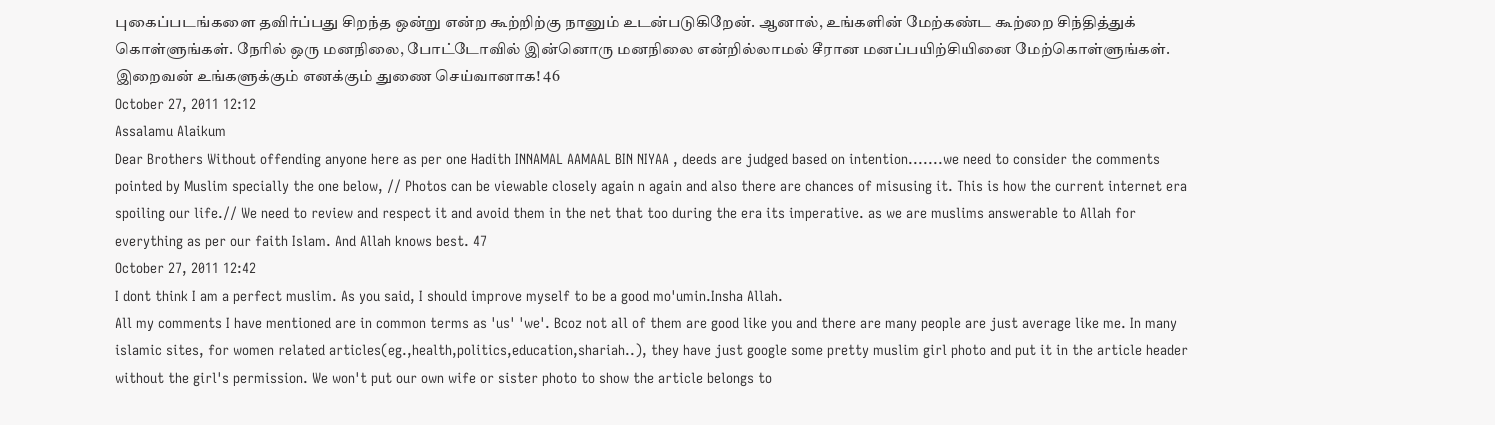புகைப்படங்களை தவிர்ப்பது சிறந்த ஒன்று என்ற கூற்றிற்கு நானும் உடன்படுகிறேன். ஆனால், உங்களின் மேற்கண்ட கூற்றை சிந்தித்துக் கொள்ளுங்கள். நேரில் ஒரு மனநிலை, போட்டோவில் இன்னொரு மனநிலை என்றில்லாமல் சீரான மனப்பயிற்சியினை மேற்கொள்ளுங்கள். இறைவன் உங்களுக்கும் எனக்கும் துணை செய்வானாக! 46
October 27, 2011 12:12
Assalamu Alaikum
Dear Brothers Without offending anyone here as per one Hadith INNAMAL AAMAAL BIN NIYAA , deeds are judged based on intention.......we need to consider the comments pointed by Muslim specially the one below, // Photos can be viewable closely again n again and also there are chances of misusing it. This is how the current internet era spoiling our life.// We need to review and respect it and avoid them in the net that too during the era its imperative. as we are muslims answerable to Allah for everything as per our faith Islam. And Allah knows best. 47
October 27, 2011 12:42
I dont think I am a perfect muslim. As you said, I should improve myself to be a good mo'umin.Insha Allah.
All my comments I have mentioned are in common terms as 'us' 'we'. Bcoz not all of them are good like you and there are many people are just average like me. In many islamic sites, for women related articles(eg.,health,politics,education,shariah..), they have just google some pretty muslim girl photo and put it in the article header without the girl's permission. We won't put our own wife or sister photo to show the article belongs to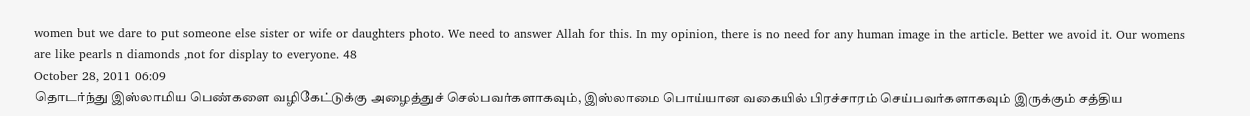women but we dare to put someone else sister or wife or daughters photo. We need to answer Allah for this. In my opinion, there is no need for any human image in the article. Better we avoid it. Our womens are like pearls n diamonds ,not for display to everyone. 48
October 28, 2011 06:09
தொடர்ந்து இஸ்லாமிய பெண்களை வழிகேட்டுக்கு அழைத்துச் செல்பவர்களாகவும், இஸ்லாமை பொய்யான வகையில் பிரச்சாரம் செய்பவர்களாகவும் இருக்கும் சத்திய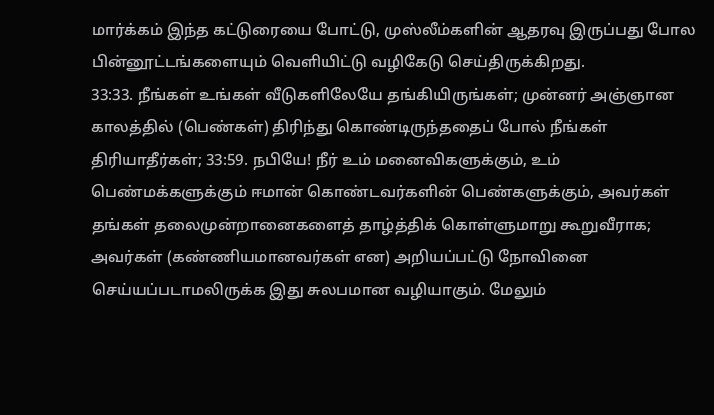மார்க்கம் இந்த கட்டுரையை போட்டு, முஸ்லீம்களின் ஆதரவு இருப்பது போல பின்னூட்டங்களையும் வெளியிட்டு வழிகேடு செய்திருக்கிறது.
33:33. நீங்கள் உங்கள் வீடுகளிலேயே தங்கியிருங்கள்; முன்னர் அஞ்ஞான காலத்தில் (பெண்கள்) திரிந்து கொண்டிருந்ததைப் போல் நீங்கள் திரியாதீர்கள்; 33:59. நபியே! நீர் உம் மனைவிகளுக்கும், உம் பெண்மக்களுக்கும் ஈமான் கொண்டவர்களின் பெண்களுக்கும், அவர்கள் தங்கள் தலைமுன்றானைகளைத் தாழ்த்திக் கொள்ளுமாறு கூறுவீராக; அவர்கள் (கண்ணியமானவர்கள் என) அறியப்பட்டு நோவினை செய்யப்படாமலிருக்க இது சுலபமான வழியாகும். மேலும்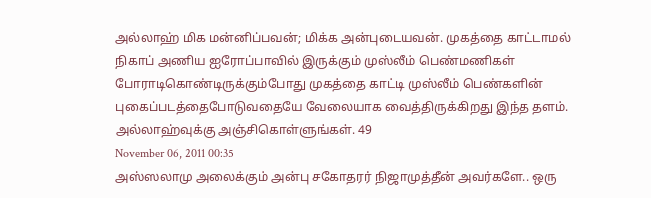அல்லாஹ் மிக மன்னிப்பவன்; மிக்க அன்புடையவன். முகத்தை காட்டாமல் நிகாப் அணிய ஐரோப்பாவில் இருக்கும் முஸ்லீம் பெண்மணிகள் போராடிகொண்டிருக்கும்போது முகத்தை காட்டி முஸ்லீம் பெண்களின் புகைப்படத்தைபோடுவதையே வேலையாக வைத்திருக்கிறது இந்த தளம். அல்லாஹ்வுக்கு அஞ்சிகொள்ளுங்கள். 49
November 06, 2011 00:35
அஸ்ஸலாமு அலைக்கும் அன்பு சகோதரர் நிஜாமுத்தீன் அவர்களே.. ஒரு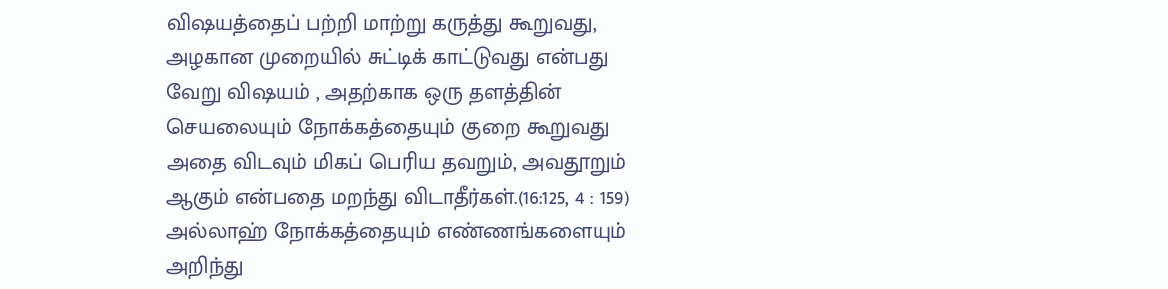விஷயத்தைப் பற்றி மாற்று கருத்து கூறுவது, அழகான முறையில் சுட்டிக் காட்டுவது என்பது வேறு விஷயம் , அதற்காக ஒரு தளத்தின் செயலையும் நோக்கத்தையும் குறை கூறுவது அதை விடவும் மிகப் பெரிய தவறும், அவதூறும் ஆகும் என்பதை மறந்து விடாதீர்கள்.(16:125, 4 : 159) அல்லாஹ் நோக்கத்தையும் எண்ணங்களையும் அறிந்து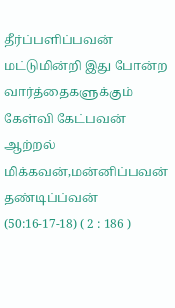தீர்ப்பளிப்பவன் மட்டுமின்றி இது போன்ற வார்த்தைகளுக்கும் கேள்வி கேட்பவன் ஆற்றல் மிக்கவன்,மன்னிப்பவன் தண்டிப்ப்வன் (50:16-17-18) ( 2 : 186 )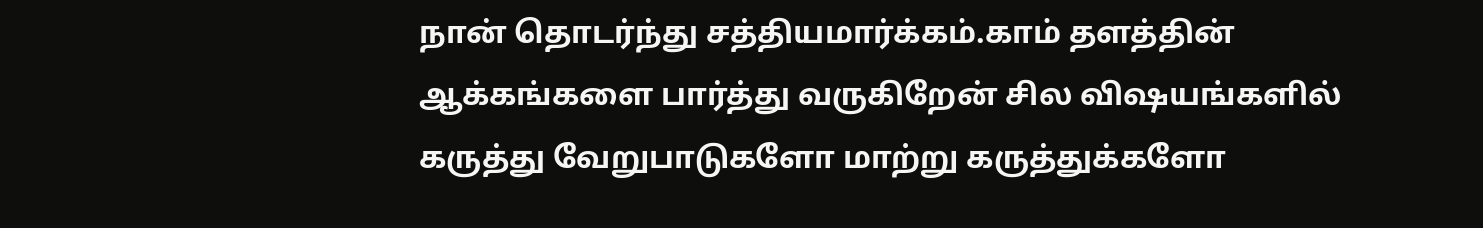நான் தொடர்ந்து சத்தியமார்க்கம்.காம் தளத்தின் ஆக்கங்களை பார்த்து வருகிறேன் சில விஷயங்களில் கருத்து வேறுபாடுகளோ மாற்று கருத்துக்களோ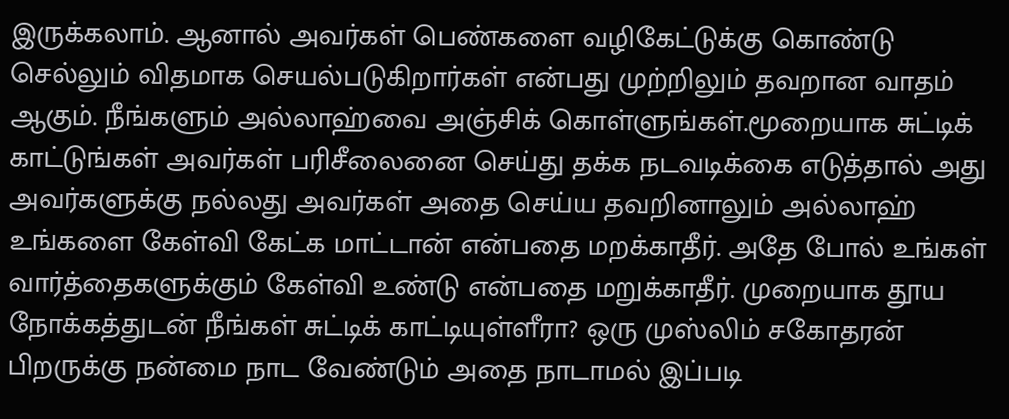இருக்கலாம். ஆனால் அவர்கள் பெண்களை வழிகேட்டுக்கு கொண்டு செல்லும் விதமாக செயல்படுகிறார்கள் என்பது முற்றிலும் தவறான வாதம் ஆகும். நீங்களும் அல்லாஹ்வை அஞ்சிக் கொள்ளுங்கள்.மூறையாக சுட்டிக் காட்டுங்கள் அவர்கள் பரிசீலைனை செய்து தக்க நடவடிக்கை எடுத்தால் அது அவர்களுக்கு நல்லது அவர்கள் அதை செய்ய தவறினாலும் அல்லாஹ் உங்களை கேள்வி கேட்க மாட்டான் என்பதை மறக்காதீர். அதே போல் உங்கள் வார்த்தைகளுக்கும் கேள்வி உண்டு என்பதை மறுக்காதீர். முறையாக தூய நோக்கத்துடன் நீங்கள் சுட்டிக் காட்டியுள்ளீரா? ஒரு முஸ்லிம் சகோதரன் பிறருக்கு நன்மை நாட வேண்டும் அதை நாடாமல் இப்படி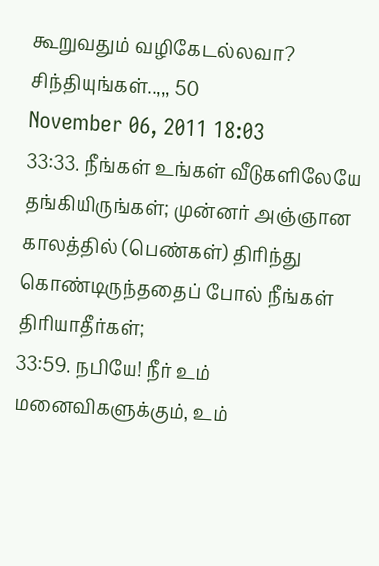கூறுவதும் வழிகேடல்லவா? சிந்தியுங்கள்..,,, 50
November 06, 2011 18:03
33:33. நீங்கள் உங்கள் வீடுகளிலேயே தங்கியிருங்கள்; முன்னர் அஞ்ஞான காலத்தில் (பெண்கள்) திரிந்து கொண்டிருந்ததைப் போல் நீங்கள் திரியாதீர்கள்;
33:59. நபியே! நீர் உம் மனைவிகளுக்கும், உம்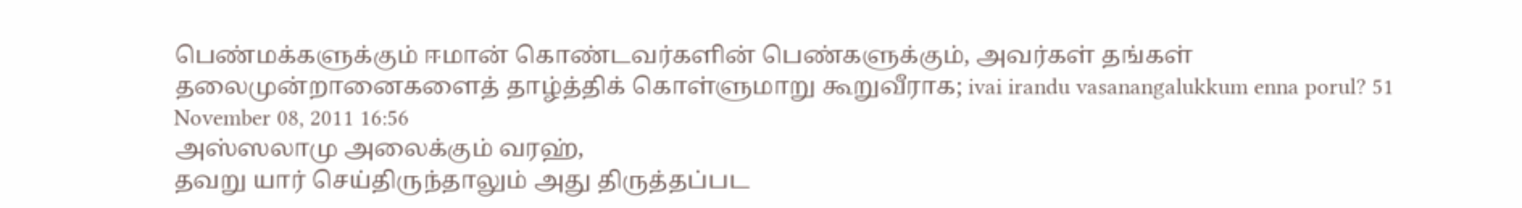பெண்மக்களுக்கும் ஈமான் கொண்டவர்களின் பெண்களுக்கும், அவர்கள் தங்கள் தலைமுன்றானைகளைத் தாழ்த்திக் கொள்ளுமாறு கூறுவீராக; ivai irandu vasanangalukkum enna porul? 51
November 08, 2011 16:56
அஸ்ஸலாமு அலைக்கும் வரஹ்,
தவறு யார் செய்திருந்தாலும் அது திருத்தப்பட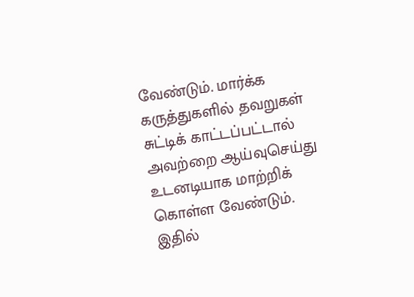வேண்டும். மார்க்க கருத்துகளில் தவறுகள் சுட்டிக் காட்டப்பட்டால் அவற்றை ஆய்வுசெய்து உடனடியாக மாற்றிக் கொள்ள வேண்டும். இதில்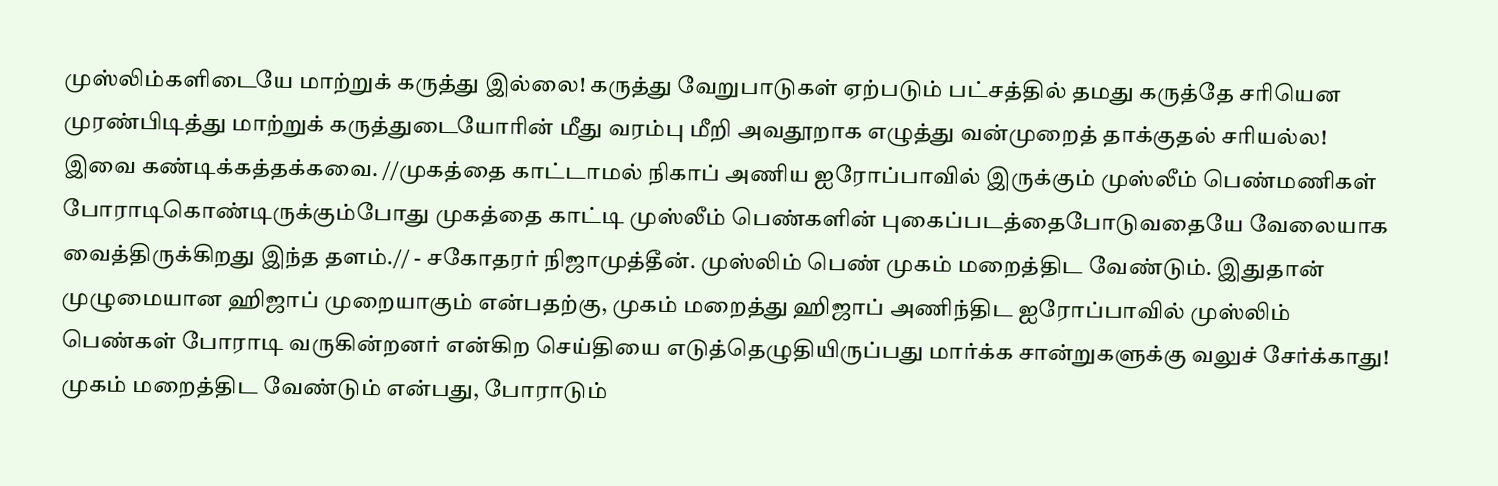முஸ்லிம்களிடையே மாற்றுக் கருத்து இல்லை! கருத்து வேறுபாடுகள் ஏற்படும் பட்சத்தில் தமது கருத்தே சரியென முரண்பிடித்து மாற்றுக் கருத்துடையோரின் மீது வரம்பு மீறி அவதூறாக எழுத்து வன்முறைத் தாக்குதல் சரியல்ல! இவை கண்டிக்கத்தக்கவை. //முகத்தை காட்டாமல் நிகாப் அணிய ஐரோப்பாவில் இருக்கும் முஸ்லீம் பெண்மணிகள் போராடிகொண்டிருக்கும்போது முகத்தை காட்டி முஸ்லீம் பெண்களின் புகைப்படத்தைபோடுவதையே வேலையாக வைத்திருக்கிறது இந்த தளம்.// - சகோதரர் நிஜாமுத்தீன். முஸ்லிம் பெண் முகம் மறைத்திட வேண்டும். இதுதான் முழுமையான ஹிஜாப் முறையாகும் என்பதற்கு, முகம் மறைத்து ஹிஜாப் அணிந்திட ஐரோப்பாவில் முஸ்லிம் பெண்கள் போராடி வருகின்றனர் என்கிற செய்தியை எடுத்தெழுதியிருப்பது மார்க்க சான்றுகளுக்கு வலுச் சேர்க்காது! முகம் மறைத்திட வேண்டும் என்பது, போராடும்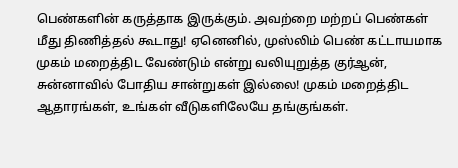பெண்களின் கருத்தாக இருக்கும். அவற்றை மற்றப் பெண்கள் மீது திணித்தல் கூடாது! ஏனெனில், முஸ்லிம் பெண் கட்டாயமாக முகம் மறைத்திட வேண்டும் என்று வலியுறுத்த குர்ஆன், சுன்னாவில் போதிய சான்றுகள் இல்லை! முகம் மறைத்திட ஆதாரங்கள், உங்கள் வீடுகளிலேயே தங்குங்கள்.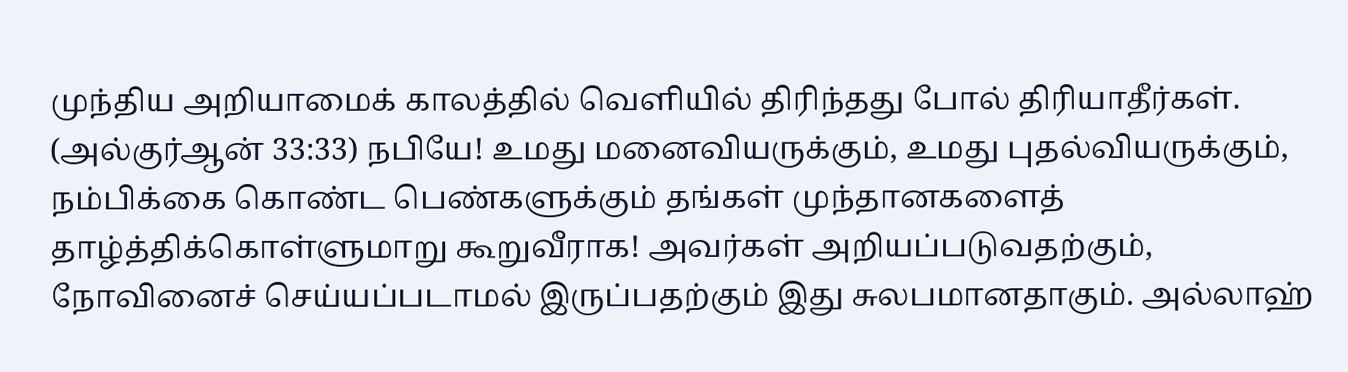முந்திய அறியாமைக் காலத்தில் வெளியில் திரிந்தது போல் திரியாதீர்கள். (அல்குர்ஆன் 33:33) நபியே! உமது மனைவியருக்கும், உமது புதல்வியருக்கும், நம்பிக்கை கொண்ட பெண்களுக்கும் தங்கள் முந்தானகளைத் தாழ்த்திக்கொள்ளுமாறு கூறுவீராக! அவர்கள் அறியப்படுவதற்கும், நோவினைச் செய்யப்படாமல் இருப்பதற்கும் இது சுலபமானதாகும். அல்லாஹ்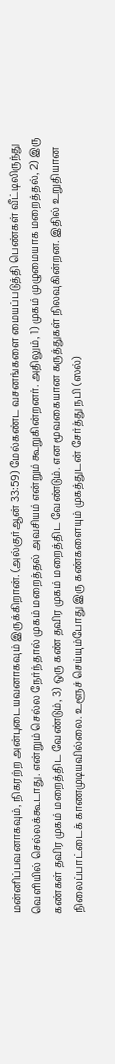மன்னிப்பவனாகவும், நிகரற்ற அன்புடையவனாகவும் இருக்கிறான். (அல்குர்ஆன் 33:59) மேல்கண்ட வசனங்களை மையப்படுத்தி பெண்கள் வீட்டிலிருந்து வெளியில் செல்லக்கூடாது. என்றும் செல்ல நேர்ந்தால் முகம் மறைத்தல் அவசியம் என்றும் கூறுகின்றனர். அதிலும், 1) முகம் முழுமையாக மறைத்தல், 2) இரு கண்கள் தவிர முகம் மறைத்திட வேண்டும், 3) ஒரு கண் தவிர முகம் மறைத்திட வேண்டும். என மூவகையான கருத்துகள் நிலவுகின்றன. இதில் உறுதியான நிலைப்பாட்டைக் காணமுடியவில்லை. உளூச் செய்யும்போது இரு கண்களையும் முகத்துடன் சேர்த்து நபி (ஸல்)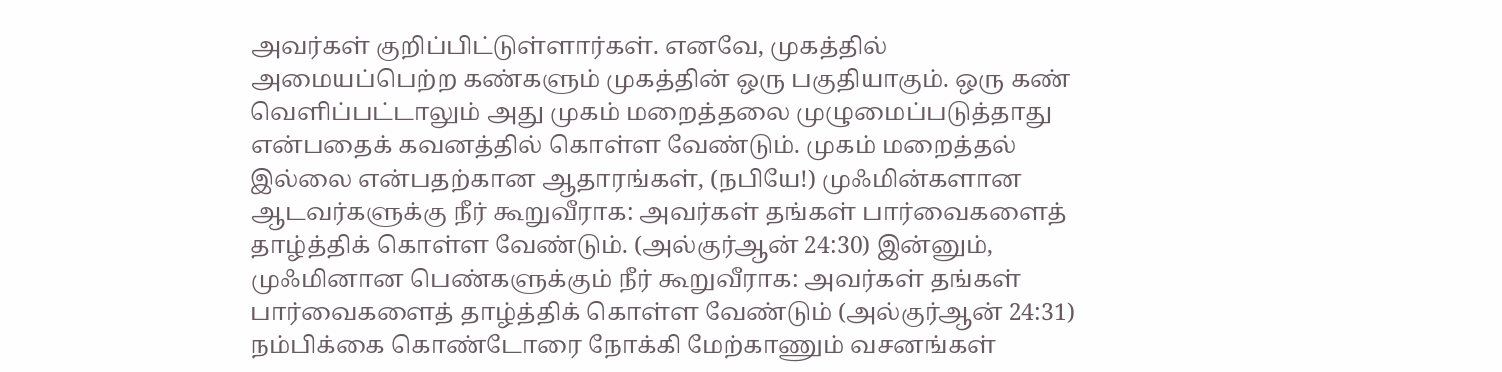அவர்கள் குறிப்பிட்டுள்ளார்கள். எனவே, முகத்தில் அமையப்பெற்ற கண்களும் முகத்தின் ஒரு பகுதியாகும். ஒரு கண் வெளிப்பட்டாலும் அது முகம் மறைத்தலை முழுமைப்படுத்தாது என்பதைக் கவனத்தில் கொள்ள வேண்டும். முகம் மறைத்தல் இல்லை என்பதற்கான ஆதாரங்கள், (நபியே!) முஃமின்களான ஆடவர்களுக்கு நீர் கூறுவீராக: அவர்கள் தங்கள் பார்வைகளைத் தாழ்த்திக் கொள்ள வேண்டும். (அல்குர்ஆன் 24:30) இன்னும், முஃமினான பெண்களுக்கும் நீர் கூறுவீராக: அவர்கள் தங்கள் பார்வைகளைத் தாழ்த்திக் கொள்ள வேண்டும் (அல்குர்ஆன் 24:31) நம்பிக்கை கொண்டோரை நோக்கி மேற்காணும் வசனங்கள்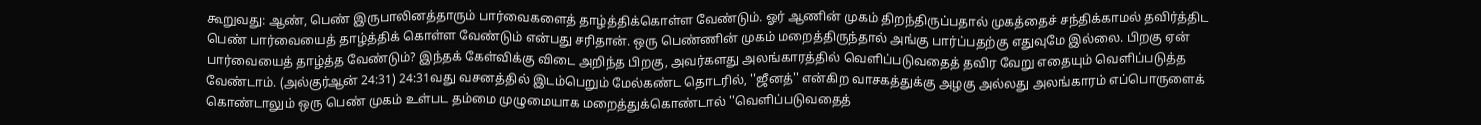கூறுவது: ஆண், பெண் இருபாலினத்தாரும் பார்வைகளைத் தாழ்த்திக்கொள்ள வேண்டும். ஓர் ஆணின் முகம் திறந்திருப்பதால் முகத்தைச் சந்திக்காமல் தவிர்த்திட பெண் பார்வையைத் தாழ்த்திக் கொள்ள வேண்டும் என்பது சரிதான். ஒரு பெண்ணின் முகம் மறைத்திருந்தால் அங்கு பார்ப்பதற்கு எதுவுமே இல்லை. பிறகு ஏன் பார்வையைத் தாழ்த்த வேண்டும்? இந்தக் கேள்விக்கு விடை அறிந்த பிறகு, அவர்களது அலங்காரத்தில் வெளிப்படுவதைத் தவிர வேறு எதையும் வெளிப்படுத்த வேண்டாம். (அல்குர்ஆன் 24:31) 24:31வது வசனத்தில் இடம்பெறும் மேல்கண்ட தொடரில், ''ஜீனத்'' என்கிற வாசகத்துக்கு அழகு அல்லது அலங்காரம் எப்பொருளைக் கொண்டாலும் ஒரு பெண் முகம் உள்பட தம்மை முழுமையாக மறைத்துக்கொண்டால் ''வெளிப்படுவதைத்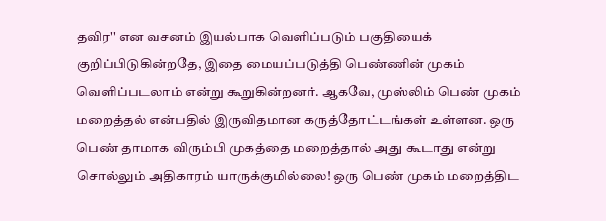தவிர'' என வசனம் இயல்பாக வெளிப்படும் பகுதியைக் குறிப்பிடுகின்றதே, இதை மையப்படுத்தி பெண்ணின் முகம் வெளிப்படலாம் என்று கூறுகின்றனர். ஆகவே, முஸ்லிம் பெண் முகம் மறைத்தல் என்பதில் இருவிதமான கருத்தோட்டங்கள் உள்ளன. ஒரு பெண் தாமாக விரும்பி முகத்தை மறைத்தால் அது கூடாது என்று சொல்லும் அதிகாரம் யாருக்குமில்லை! ஒரு பெண் முகம் மறைத்திட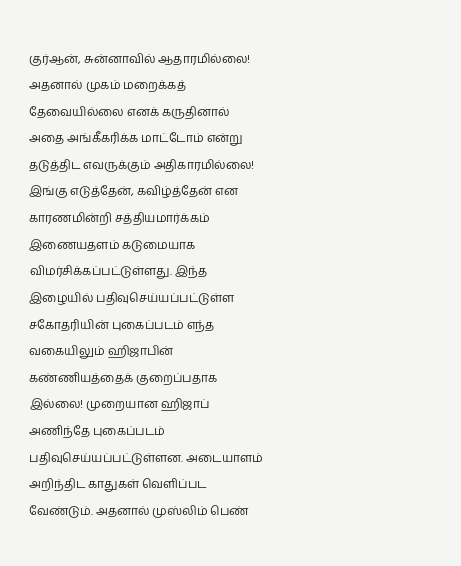குர்ஆன், சுன்னாவில் ஆதாரமில்லை! அதனால் முகம் மறைக்கத் தேவையில்லை எனக் கருதினால் அதை அங்கீகரிக்க மாட்டோம் என்று தடுத்திட எவருக்கும் அதிகாரமில்லை! இங்கு எடுத்தேன், கவிழ்த்தேன் என காரணமின்றி சத்தியமார்க்கம் இணையதளம் கடுமையாக விமர்சிக்கப்பட்டுள்ளது. இந்த இழையில் பதிவுசெய்யப்பட்டுள்ள சகோதரியின் புகைப்படம் எந்த வகையிலும் ஹிஜாபின் கண்ணியத்தைக் குறைப்பதாக இல்லை! முறையான ஹிஜாப் அணிந்தே புகைப்படம் பதிவுசெய்யப்பட்டுள்ளன. அடையாளம் அறிந்திட காதுகள் வெளிப்பட வேண்டும். அதனால் முஸ்லிம் பெண்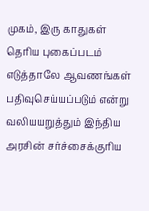முகம், இரு காதுகள் தெரிய புகைப்படம் எடுத்தாலே ஆவணங்கள் பதிவுசெய்யப்படும் என்று வலியயறுத்தும் இந்திய அரசின் சர்ச்சைக்குரிய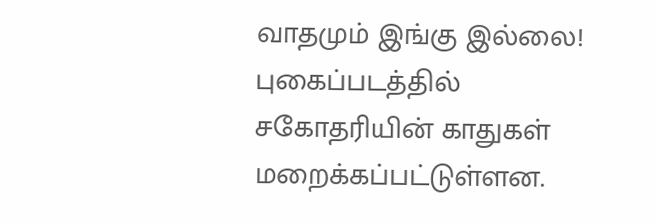வாதமும் இங்கு இல்லை! புகைப்படத்தில் சகோதரியின் காதுகள் மறைக்கப்பட்டுள்ளன.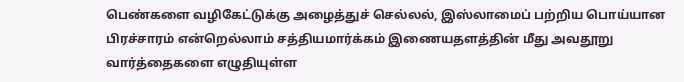பெண்களை வழிகேட்டுக்கு அழைத்துச் செல்லல், இஸ்லாமைப் பற்றிய பொய்யான பிரச்சாரம் என்றெல்லாம் சத்தியமார்க்கம் இணையதளத்தின் மீது அவதூறு வார்த்தைகளை எழுதியுள்ள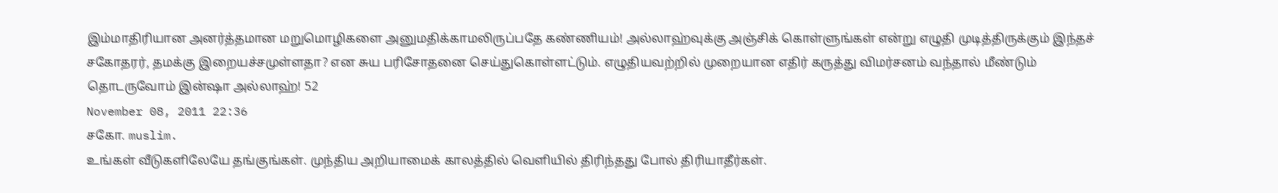இம்மாதிரியான அனர்த்தமான மறுமொழிகளை அனுமதிக்காமலிருப்பதே கண்ணியம்! அல்லாஹ்வுக்கு அஞ்சிக் கொள்ளுங்கள் என்று எழுதி முடித்திருக்கும் இந்தச் சகோதரர், தமக்கு இறையச்சமுள்ளதா? என சுய பரிசோதனை செய்துகொள்ளட்டும். எழுதியவற்றில் முறையான எதிர் கருத்து விமர்சனம் வந்தால் மீண்டும் தொடருவோம் இன்ஷா அல்லாஹ்! 52
November 08, 2011 22:36
சகோ. muslim.
உங்கள் வீடுகளிலேயே தங்குங்கள். முந்திய அறியாமைக் காலத்தில் வெளியில் திரிந்தது போல் திரியாதீர்கள்.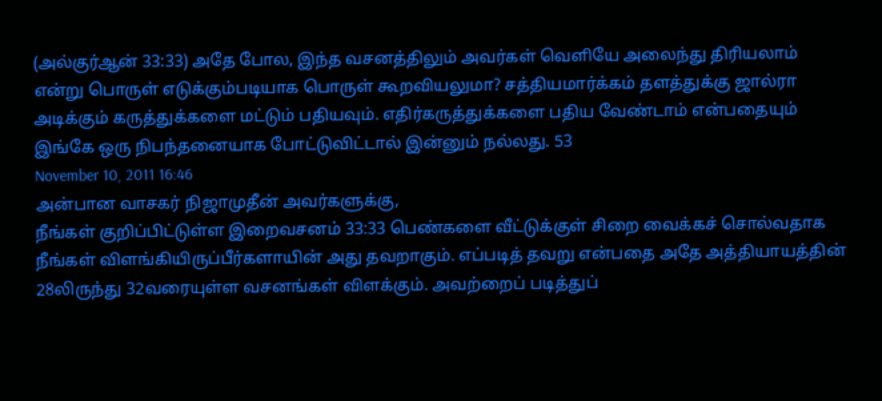(அல்குர்ஆன் 33:33) அதே போல, இந்த வசனத்திலும் அவர்கள் வெளியே அலைந்து திரியலாம் என்று பொருள் எடுக்கும்படியாக பொருள் கூறவியலுமா? சத்தியமார்க்கம் தளத்துக்கு ஜால்ரா அடிக்கும் கருத்துக்களை மட்டும் பதியவும். எதிர்கருத்துக்களை பதிய வேண்டாம் என்பதையும் இங்கே ஒரு நிபந்தனையாக போட்டுவிட்டால் இன்னும் நல்லது. 53
November 10, 2011 16:46
அன்பான வாசகர் நிஜாமுதீன் அவர்களுக்கு,
நீங்கள் குறிப்பிட்டுள்ள இறைவசனம் 33:33 பெண்களை வீட்டுக்குள் சிறை வைக்கச் சொல்வதாக நீங்கள் விளங்கியிருப்பீர்களாயின் அது தவறாகும். எப்படித் தவறு என்பதை அதே அத்தியாயத்தின் 28லிருந்து 32வரையுள்ள வசனங்கள் விளக்கும். அவற்றைப் படித்துப்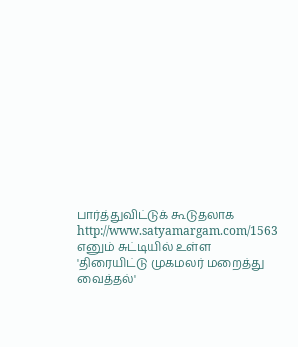பார்த்துவிட்டுக் கூடுதலாக http://www.satyamargam.com/1563 எனும் சுட்டியில் உள்ள 'திரையிட்டு முகமலர் மறைத்து வைத்தல்'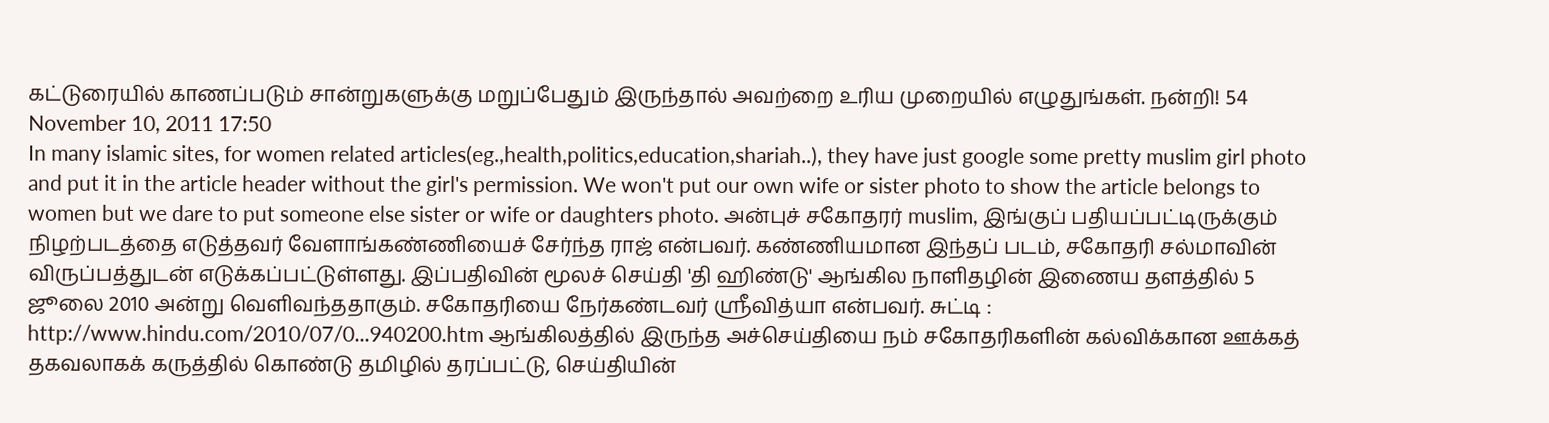கட்டுரையில் காணப்படும் சான்றுகளுக்கு மறுப்பேதும் இருந்தால் அவற்றை உரிய முறையில் எழுதுங்கள். நன்றி! 54
November 10, 2011 17:50
In many islamic sites, for women related articles(eg.,health,politics,education,shariah..), they have just google some pretty muslim girl photo and put it in the article header without the girl's permission. We won't put our own wife or sister photo to show the article belongs to women but we dare to put someone else sister or wife or daughters photo. அன்புச் சகோதரர் muslim, இங்குப் பதியப்பட்டிருக்கும் நிழற்படத்தை எடுத்தவர் வேளாங்கண்ணியைச் சேர்ந்த ராஜ் என்பவர். கண்ணியமான இந்தப் படம், சகோதரி சல்மாவின் விருப்பத்துடன் எடுக்கப்பட்டுள்ளது. இப்பதிவின் மூலச் செய்தி 'தி ஹிண்டு' ஆங்கில நாளிதழின் இணைய தளத்தில் 5 ஜூலை 2010 அன்று வெளிவந்ததாகும். சகோதரியை நேர்கண்டவர் ஸ்ரீவித்யா என்பவர். சுட்டி : http://www.hindu.com/2010/07/0...940200.htm ஆங்கிலத்தில் இருந்த அச்செய்தியை நம் சகோதரிகளின் கல்விக்கான ஊக்கத் தகவலாகக் கருத்தில் கொண்டு தமிழில் தரப்பட்டு, செய்தியின்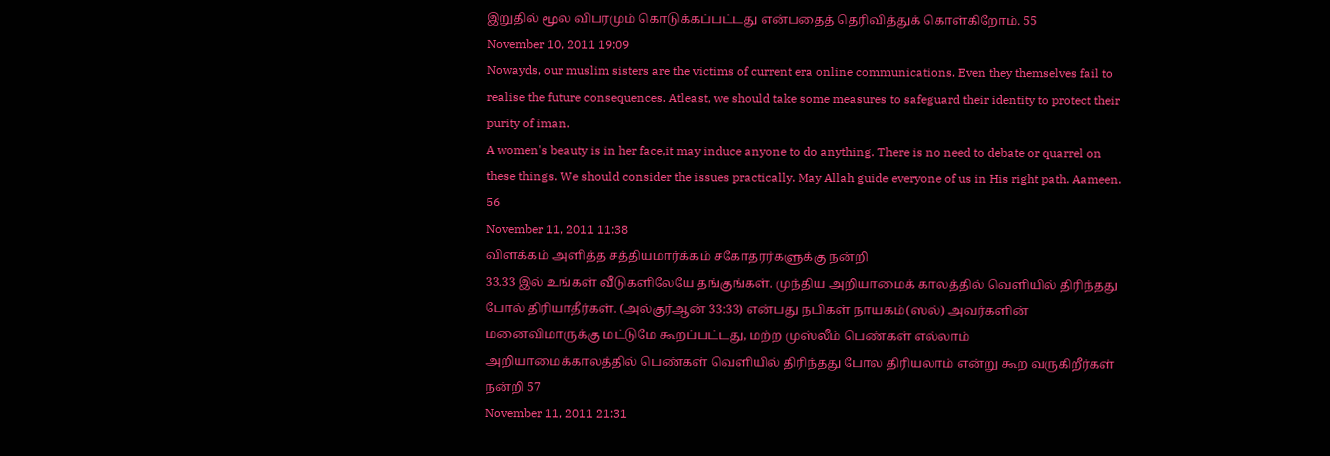இறுதில் மூல விபரமும் கொடுக்கப்பட்டது என்பதைத் தெரிவித்துக் கொள்கிறோம். 55
November 10, 2011 19:09
Nowayds, our muslim sisters are the victims of current era online communications. Even they themselves fail to realise the future consequences. Atleast, we should take some measures to safeguard their identity to protect their purity of iman.
A women's beauty is in her face,it may induce anyone to do anything. There is no need to debate or quarrel on these things. We should consider the issues practically. May Allah guide everyone of us in His right path. Aameen. 56
November 11, 2011 11:38
விளக்கம் அளித்த சத்தியமார்க்கம் சகோதரர்களுக்கு நன்றி
33.33 இல் உங்கள் வீடுகளிலேயே தங்குங்கள். முந்திய அறியாமைக் காலத்தில் வெளியில் திரிந்தது போல் திரியாதீர்கள். (அல்குர்ஆன் 33:33) என்பது நபிகள் நாயகம்(ஸல்) அவர்களின் மனைவிமாருக்கு மட்டுமே கூறப்பட்டது, மற்ற முஸ்லீம் பெண்கள் எல்லாம் அறியாமைக்காலத்தில் பெண்கள் வெளியில் திரிந்தது போல திரியலாம் என்று கூற வருகிறீர்கள் நன்றி 57
November 11, 2011 21:31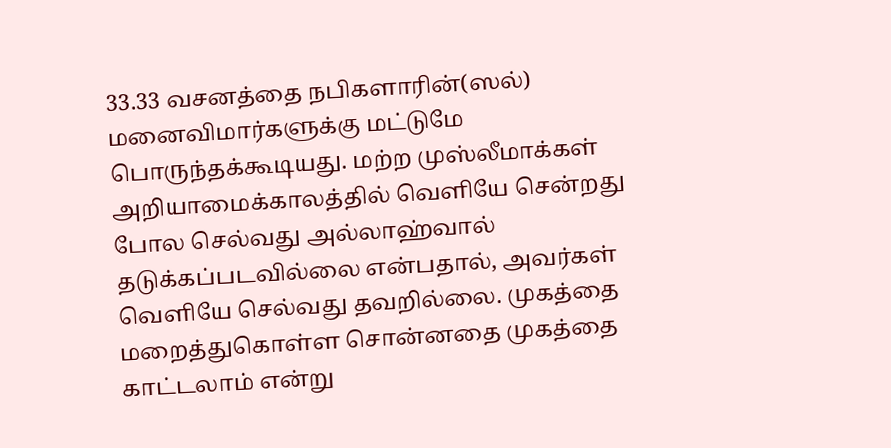33.33 வசனத்தை நபிகளாரின்(ஸல்) மனைவிமார்களுக்கு மட்டுமே பொருந்தக்கூடியது. மற்ற முஸ்லீமாக்கள் அறியாமைக்காலத்தில் வெளியே சென்றது போல செல்வது அல்லாஹ்வால் தடுக்கப்படவில்லை என்பதால், அவர்கள் வெளியே செல்வது தவறில்லை. முகத்தை மறைத்துகொள்ள சொன்னதை முகத்தை காட்டலாம் என்று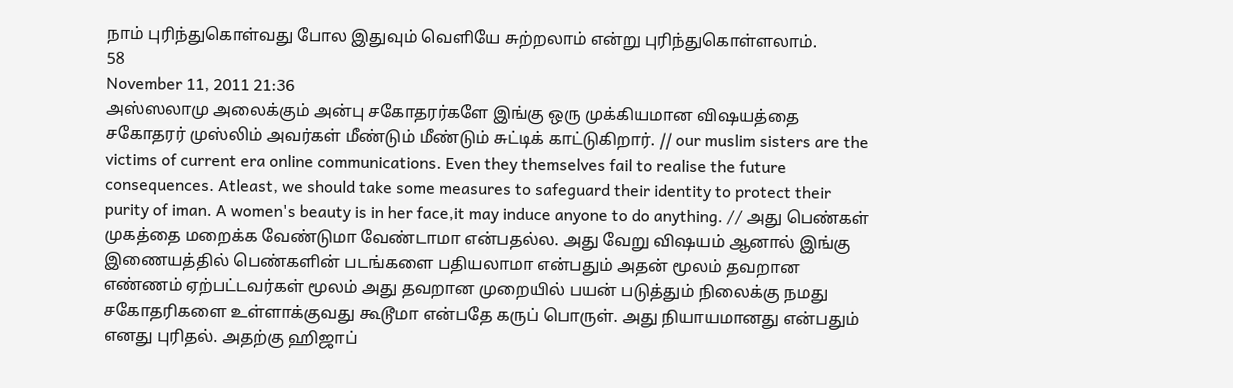நாம் புரிந்துகொள்வது போல இதுவும் வெளியே சுற்றலாம் என்று புரிந்துகொள்ளலாம்.
58
November 11, 2011 21:36
அஸ்ஸலாமு அலைக்கும் அன்பு சகோதரர்களே இங்கு ஒரு முக்கியமான விஷயத்தை சகோதரர் முஸ்லிம் அவர்கள் மீண்டும் மீண்டும் சுட்டிக் காட்டுகிறார். // our muslim sisters are the victims of current era online communications. Even they themselves fail to realise the future consequences. Atleast, we should take some measures to safeguard their identity to protect their purity of iman. A women's beauty is in her face,it may induce anyone to do anything. // அது பெண்கள் முகத்தை மறைக்க வேண்டுமா வேண்டாமா என்பதல்ல. அது வேறு விஷயம் ஆனால் இங்கு இணையத்தில் பெண்களின் படங்களை பதியலாமா என்பதும் அதன் மூலம் தவறான எண்ணம் ஏற்பட்டவர்கள் மூலம் அது தவறான முறையில் பயன் படுத்தும் நிலைக்கு நமது சகோதரிகளை உள்ளாக்குவது கூடூமா என்பதே கருப் பொருள். அது நியாயமானது என்பதும் எனது புரிதல். அதற்கு ஹிஜாப்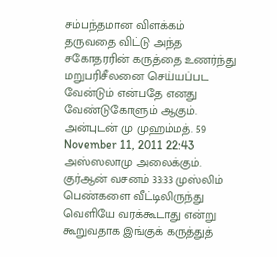சம்பந்தமான விளக்கம் தருவதை விட்டு அந்த சகோதரரின் கருத்தை உணர்ந்து மறுபரிசீலனை செய்யப்பட வேன்டும் என்பதே எனது வேண்டுகோளும் ஆகும். அன்புடன் மு முஹம்மத். 59
November 11, 2011 22:43
அஸ்ஸலாமு அலைக்கும்.
குர்ஆன் வசனம் 33:33 முஸ்லிம் பெண்களை வீட்டிலிருந்து வெளியே வரக்கூடாது என்று கூறுவதாக இங்குக் கருத்துத்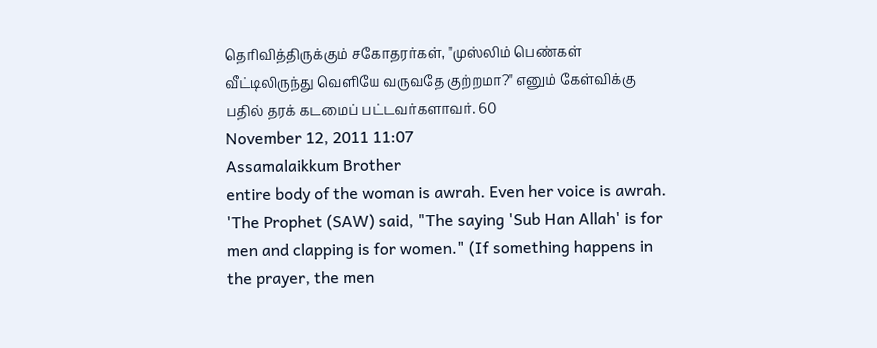தெரிவித்திருக்கும் சகோதரர்கள், "முஸ்லிம் பெண்கள் வீட்டிலிருந்து வெளியே வருவதே குற்றமா?" எனும் கேள்விக்கு பதில் தரக் கடமைப் பட்டவர்களாவர். 60
November 12, 2011 11:07
Assamalaikkum Brother
entire body of the woman is awrah. Even her voice is awrah. 'The Prophet (SAW) said, "The saying 'Sub Han Allah' is for men and clapping is for women." (If something happens in the prayer, the men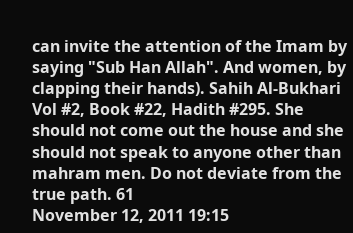can invite the attention of the Imam by saying "Sub Han Allah". And women, by clapping their hands). Sahih Al-Bukhari Vol #2, Book #22, Hadith #295. She should not come out the house and she should not speak to anyone other than mahram men. Do not deviate from the true path. 61
November 12, 2011 19:15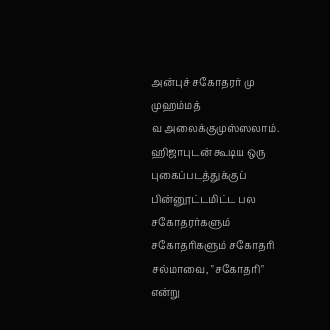அன்புச் சகோதரர் மு முஹம்மத்
வ அலைக்குமுஸ்ஸலாம். ஹிஜாபுடன் கூடிய ஒரு புகைப்படத்துக்குப் பின்னூட்டமிட்ட பல சகோதரர்களும் சகோதரிகளும் சகோதரி சல்மாவை, "சகோதரி" என்று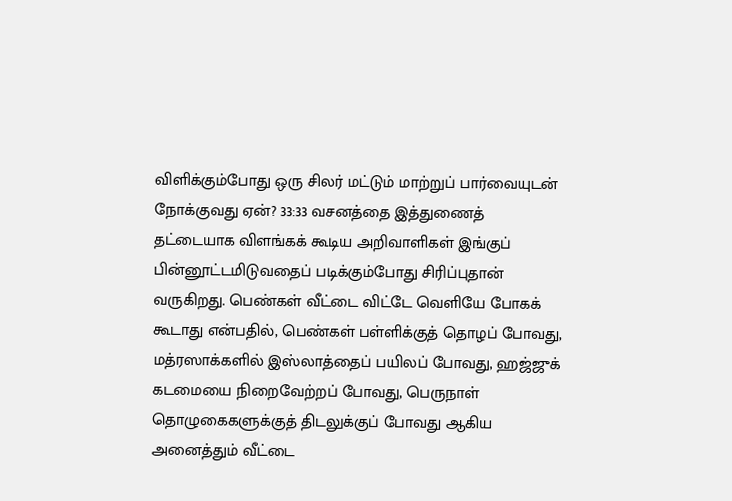விளிக்கும்போது ஒரு சிலர் மட்டும் மாற்றுப் பார்வையுடன் நோக்குவது ஏன்? 33:33 வசனத்தை இத்துணைத் தட்டையாக விளங்கக் கூடிய அறிவாளிகள் இங்குப் பின்னூட்டமிடுவதைப் படிக்கும்போது சிரிப்புதான் வருகிறது. பெண்கள் வீட்டை விட்டே வெளியே போகக் கூடாது என்பதில், பெண்கள் பள்ளிக்குத் தொழப் போவது, மத்ரஸாக்களில் இஸ்லாத்தைப் பயிலப் போவது, ஹஜ்ஜுக் கடமையை நிறைவேற்றப் போவது, பெருநாள் தொழுகைகளுக்குத் திடலுக்குப் போவது ஆகிய அனைத்தும் வீட்டை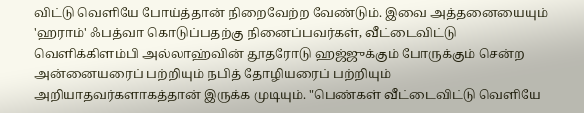விட்டு வெளியே போய்த்தான் நிறைவேற்ற வேண்டும். இவை அத்தனையையும் 'ஹராம்' ஃபத்வா கொடுப்பதற்கு நினைப்பவர்கள், வீட்டைவிட்டு வெளிக்கிளம்பி அல்லாஹ்வின் தூதரோடு ஹஜ்ஜுக்கும் போருக்கும் சென்ற அன்னையரைப் பற்றியும் நபித் தோழியரைப் பற்றியும் அறியாதவர்களாகத்தான் இருக்க முடியும். "பெண்கள் வீட்டைவிட்டு வெளியே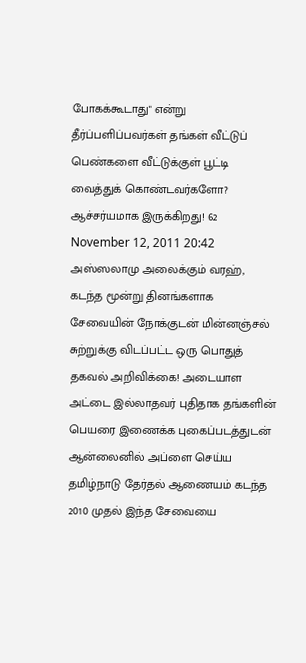போகக்கூடாது" என்று தீர்ப்பளிப்பவர்கள் தங்கள் வீட்டுப் பெண்களை வீட்டுக்குள் பூட்டி வைத்துக் கொண்டவர்களோ? ஆச்சர்யமாக இருக்கிறது! 62
November 12, 2011 20:42
அஸ்ஸலாமு அலைக்கும் வரஹ்,
கடந்த மூன்று தினங்களாக சேவையின் நோக்குடன் மின்னஞ்சல் சுற்றுக்கு விடப்பட்ட ஒரு பொதுத் தகவல் அறிவிக்கை! அடையாள அட்டை இல்லாதவர் புதிதாக தங்களின் பெயரை இணைக்க புகைப்படத்துடன் ஆன்லைனில் அப்ளை செய்ய தமிழ்நாடு தேர்தல் ஆணையம் கடந்த 2010 முதல் இந்த சேவையை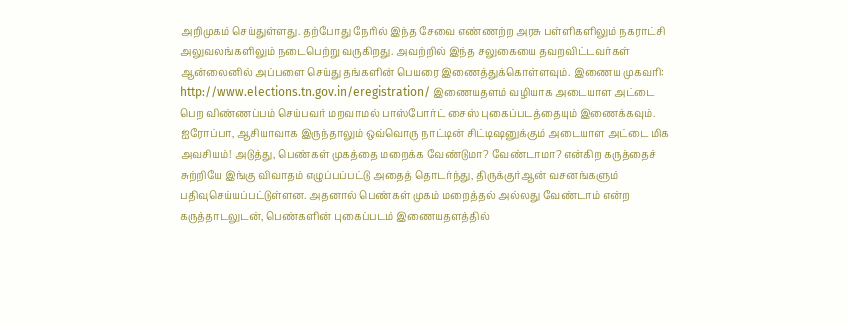அறிமுகம் செய்துள்ளது. தற்போது நேரில் இந்த சேவை எண்ணற்ற அரசு பள்ளிகளிலும் நகராட்சி அலுவலங்களிலும் நடைபெற்று வருகிறது. அவற்றில் இந்த சலுகையை தவறவிட்டவர்கள் ஆன்லைனில் அப்பளை செய்து தங்களின் பெயரை இணைத்துக்கொள்ளவும். இணைய முகவரி: http://www.elections.tn.gov.in/eregistration/ இணையதளம் வழியாக அடையாள அட்டை பெற விண்ணப்பம் செய்பவர் மறவாமல் பாஸ்போர்ட் சைஸ் புகைப்படத்தையும் இணைக்கவும். ஐரோப்பா, ஆசியாவாக இருந்தாலும் ஒவ்வொரு நாட்டின் சிட்டிஷனுக்கும் அடையாள அட்டை மிக அவசியம்! அடுத்து, பெண்கள் முகத்தை மறைக்க வேண்டுமா? வேண்டாமா? என்கிற கருத்தைச் சுற்றியே இங்கு விவாதம் எழுப்பப்பட்டு அதைத் தொடர்ந்து, திருக்குர்ஆன் வசனங்களும் பதிவுசெய்யப்பட்டுள்ளன. அதனால் பெண்கள் முகம் மறைத்தல் அல்லது வேண்டாம் என்ற கருத்தாடலுடன், பெண்களின் புகைப்படம் இணையதளத்தில்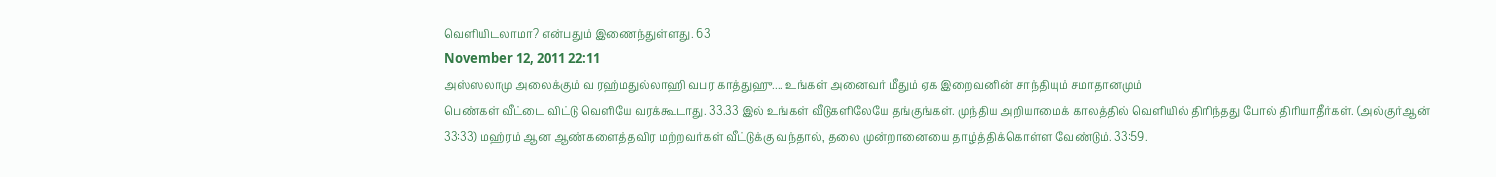வெளியிடலாமா? என்பதும் இணைந்துள்ளது. 63
November 12, 2011 22:11
அஸ்ஸலாமு அலைக்கும் வ ரஹ்மதுல்லாஹி வபர காத்துஹு.... உங்கள் அனைவர் மீதும் ஏக இறைவனின் சாந்தியும் சமாதானமும்
பெண்கள் வீட்டை விட்டு வெளியே வரக்கூடாது. 33.33 இல் உங்கள் வீடுகளிலேயே தங்குங்கள். முந்திய அறியாமைக் காலத்தில் வெளியில் திரிந்தது போல் திரியாதீர்கள். (அல்குர்ஆன் 33:33) மஹ்ரம் ஆன ஆண்களைத்தவிர மற்றவர்கள் வீட்டுக்கு வந்தால், தலை முன்றானையை தாழ்த்திக்கொள்ள வேண்டும். 33:59.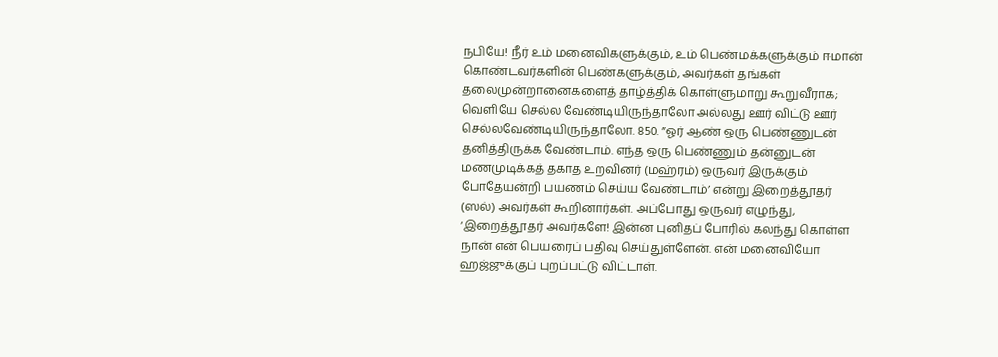நபியே! நீர் உம் மனைவிகளுக்கும், உம் பெண்மக்களுக்கும் ஈமான் கொண்டவர்களின் பெண்களுக்கும், அவர்கள் தங்கள் தலைமுன்றானைகளைத் தாழ்த்திக் கொள்ளுமாறு கூறுவீராக; வெளியே செல்ல வேண்டியிருந்தாலோ அல்லது ஊர் விட்டு ஊர் செல்லவேண்டியிருந்தாலோ. 850. ”ஓர் ஆண் ஒரு பெண்ணுடன் தனித்திருக்க வேண்டாம். எந்த ஒரு பெண்ணும் தன்னுடன் மணமுடிக்கத் தகாத உறவினர் (மஹ்ரம்) ஒருவர் இருக்கும் போதேயன்றி பயணம் செய்ய வேண்டாம்’ என்று இறைத்தூதர் (ஸல்) அவர்கள் கூறினார்கள். அப்போது ஒருவர் எழுந்து, ‘இறைத்தூதர் அவர்களே! இன்ன புனிதப் போரில் கலந்து கொள்ள நான் என் பெயரைப் பதிவு செய்துள்ளேன். என் மனைவியோ ஹஜ்ஜுக்குப் புறப்பட்டு விட்டாள்.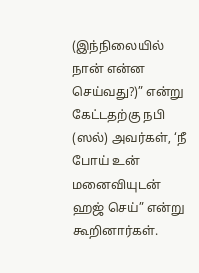(இந்நிலையில் நான் என்ன செய்வது?)” என்று கேட்டதற்கு நபி (ஸல்) அவர்கள், ‘நீ போய் உன் மனைவியுடன் ஹஜ் செய்” என்று கூறினார்கள்.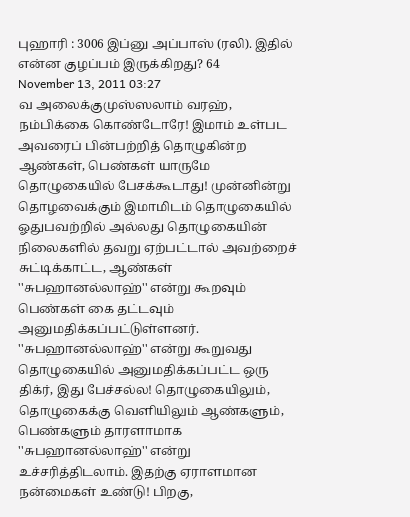புஹாரி : 3006 இப்னு அப்பாஸ் (ரலி). இதில் என்ன குழப்பம் இருக்கிறது? 64
November 13, 2011 03:27
வ அலைக்குமுஸ்ஸலாம் வரஹ்,
நம்பிக்கை கொண்டோரே! இமாம் உள்பட அவரைப் பின்பற்றித் தொழுகின்ற ஆண்கள், பெண்கள் யாருமே தொழுகையில் பேசக்கூடாது! முன்னின்று தொழவைக்கும் இமாமிடம் தொழுகையில் ஓதுபவற்றில் அல்லது தொழுகையின் நிலைகளில் தவறு ஏற்பட்டால் அவற்றைச் சுட்டிக்காட்ட, ஆண்கள் ''சுபஹானல்லாஹ்'' என்று கூறவும் பெண்கள் கை தட்டவும் அனுமதிக்கப்பட்டுள்ளனர். ''சுபஹானல்லாஹ்'' என்று கூறுவது தொழுகையில் அனுமதிக்கப்பட்ட ஒரு திக்ர், இது பேச்சல்ல! தொழுகையிலும், தொழுகைக்கு வெளியிலும் ஆண்களும், பெண்களும் தாரளாமாக ''சுபஹானல்லாஹ்'' என்று உச்சரித்திடலாம். இதற்கு ஏராளமான நன்மைகள் உண்டு! பிறகு,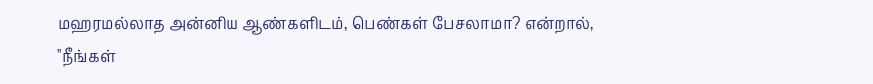மஹரமல்லாத அன்னிய ஆண்களிடம், பெண்கள் பேசலாமா? என்றால், ''நீங்கள்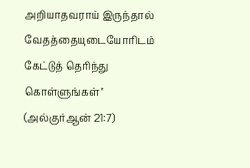அறியாதவராய் இருந்தால் வேதத்தையுடையோரிடம் கேட்டுத் தெரிந்து கொள்ளுங்கள்'' (அல்குர்ஆன் 21:7)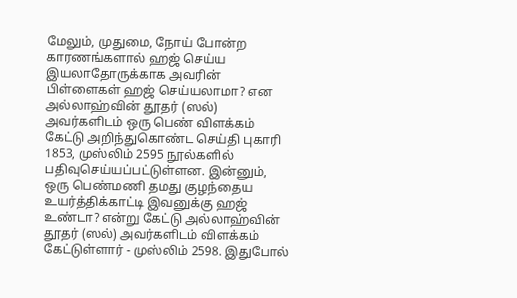மேலும், முதுமை, நோய் போன்ற காரணங்களால் ஹஜ் செய்ய இயலாதோருக்காக அவரின் பிள்ளைகள் ஹஜ் செய்யலாமா? என அல்லாஹ்வின் தூதர் (ஸல்) அவர்களிடம் ஒரு பெண் விளக்கம் கேட்டு அறிந்துகொண்ட செய்தி புகாரி 1853, முஸ்லிம் 2595 நூல்களில் பதிவுசெய்யப்பட்டுள்ளன. இன்னும், ஒரு பெண்மணி தமது குழந்தைய உயர்த்திக்காட்டி இவனுக்கு ஹஜ் உண்டா? என்று கேட்டு அல்லாஹ்வின் தூதர் (ஸல்) அவர்களிடம் விளக்கம் கேட்டுள்ளார் - முஸ்லிம் 2598. இதுபோல்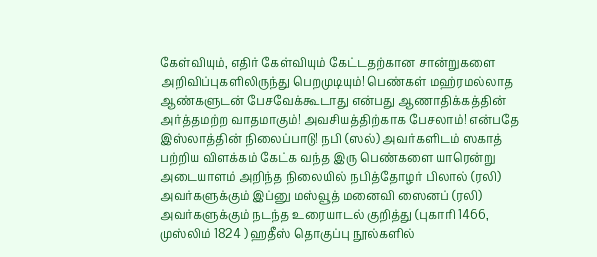கேள்வியும், எதிர் கேள்வியும் கேட்டதற்கான சான்றுகளை அறிவிப்புகளிலிருந்து பெறமுடியும்! பெண்கள் மஹ்ரமல்லாத ஆண்களுடன் பேசவேக்கூடாது என்பது ஆணாதிக்கத்தின் அர்த்தமற்ற வாதமாகும்! அவசியத்திற்காக பேசலாம்! என்பதே இஸ்லாத்தின் நிலைப்பாடு! நபி (ஸல்) அவர்களிடம் ஸகாத் பற்றிய விளக்கம் கேட்க வந்த இரு பெண்களை யாரென்று அடையாளம் அறிந்த நிலையில் நபித்தோழர் பிலால் (ரலி) அவர்களுக்கும் இப்னு மஸ்வூத் மனைவி ஸைனப் (ரலி) அவர்களுக்கும் நடந்த உரையாடல் குறித்து (புகாரி 1466, முஸ்லிம் 1824 ) ஹதீஸ் தொகுப்பு நூல்களில்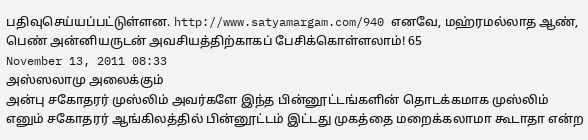பதிவுசெய்யப்பட்டுள்ளன. http://www.satyamargam.com/940 எனவே, மஹ்ரமல்லாத ஆண், பெண் அன்னியருடன் அவசியத்திற்காகப் பேசிக்கொள்ளலாம்! 65
November 13, 2011 08:33
அஸ்ஸலாமு அலைக்கும்
அன்பு சகோதரர் முஸ்லிம் அவர்களே இந்த பின்னூட்டங்களின் தொடக்கமாக முஸ்லிம் எனும் சகோதரர் ஆங்கிலத்தில் பின்னூட்டம் இட்டது முகத்தை மறைக்கலாமா கூடாதா என்ற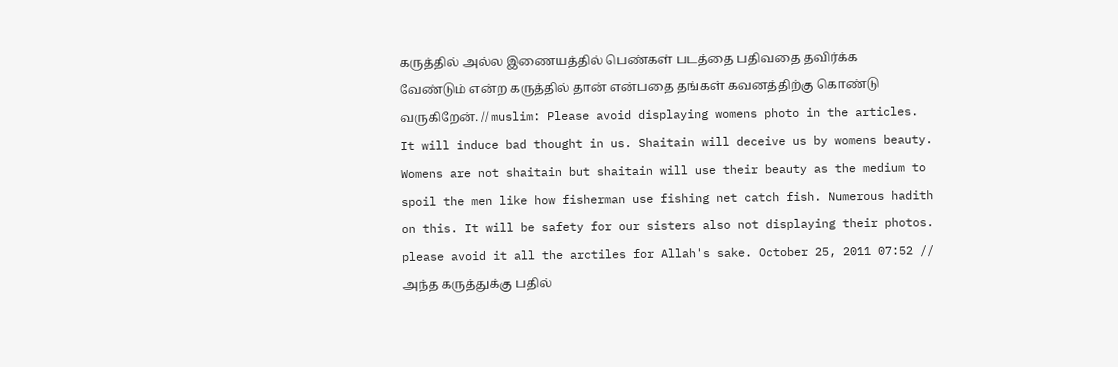கருத்தில் அல்ல இணையத்தில் பெண்கள் படத்தை பதிவதை தவிர்க்க வேண்டும் என்ற கருத்தில் தான் என்பதை தங்கள் கவனத்திற்கு கொண்டு வருகிறேன். // muslim: Please avoid displaying womens photo in the articles. It will induce bad thought in us. Shaitain will deceive us by womens beauty. Womens are not shaitain but shaitain will use their beauty as the medium to spoil the men like how fisherman use fishing net catch fish. Numerous hadith on this. It will be safety for our sisters also not displaying their photos. please avoid it all the arctiles for Allah's sake. October 25, 2011 07:52 // அந்த கருத்துக்கு பதில்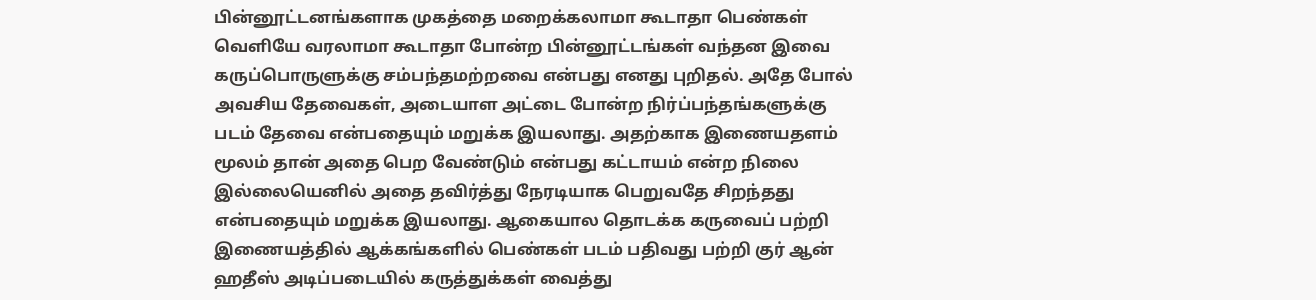பின்னூட்டனங்களாக முகத்தை மறைக்கலாமா கூடாதா பெண்கள் வெளியே வரலாமா கூடாதா போன்ற பின்னூட்டங்கள் வந்தன இவை கருப்பொருளுக்கு சம்பந்தமற்றவை என்பது எனது புறிதல். அதே போல் அவசிய தேவைகள், அடையாள அட்டை போன்ற நிர்ப்பந்தங்களுக்கு படம் தேவை என்பதையும் மறுக்க இயலாது. அதற்காக இணையதளம் மூலம் தான் அதை பெற வேண்டும் என்பது கட்டாயம் என்ற நிலை இல்லையெனில் அதை தவிர்த்து நேரடியாக பெறுவதே சிறந்தது என்பதையும் மறுக்க இயலாது. ஆகையால தொடக்க கருவைப் பற்றி இணையத்தில் ஆக்கங்களில் பெண்கள் படம் பதிவது பற்றி குர் ஆன் ஹதீஸ் அடிப்படையில் கருத்துக்கள் வைத்து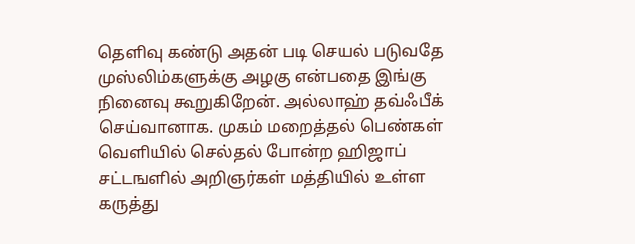தெளிவு கண்டு அதன் படி செயல் படுவதே முஸ்லிம்களுக்கு அழகு என்பதை இங்கு நினைவு கூறுகிறேன். அல்லாஹ் தவ்ஃபீக் செய்வானாக. முகம் மறைத்தல் பெண்கள் வெளியில் செல்தல் போன்ற ஹிஜாப் சட்டஙளில் அறிஞர்கள் மத்தியில் உள்ள கருத்து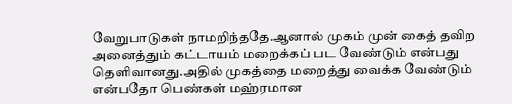வேறுபாடுகள் நாமறிந்ததே.ஆனால் முகம் முன் கைத் தவிற அனைத்தும் கட்டாயம் மறைக்கப் பட வேண்டும் என்பது தெளிவானது.அதில் முகத்தை மறைத்து வைக்க வேண்டும் என்பதோ பெண்கள் மஹ்ரமான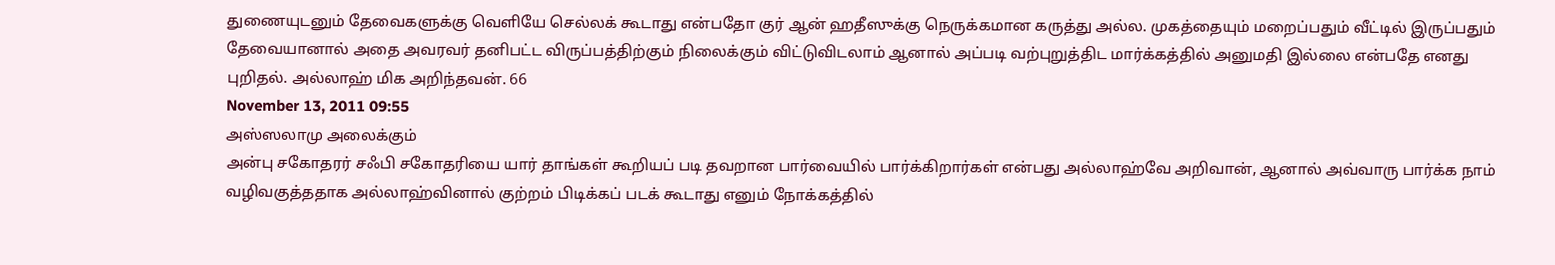துணையுடனும் தேவைகளுக்கு வெளியே செல்லக் கூடாது என்பதோ குர் ஆன் ஹதீஸுக்கு நெருக்கமான கருத்து அல்ல. முகத்தையும் மறைப்பதும் வீட்டில் இருப்பதும் தேவையானால் அதை அவரவர் தனிபட்ட விருப்பத்திற்கும் நிலைக்கும் விட்டுவிடலாம் ஆனால் அப்படி வற்புறுத்திட மார்க்கத்தில் அனுமதி இல்லை என்பதே எனது புறிதல். அல்லாஹ் மிக அறிந்தவன். 66
November 13, 2011 09:55
அஸ்ஸலாமு அலைக்கும்
அன்பு சகோதரர் சஃபி சகோதரியை யார் தாங்கள் கூறியப் படி தவறான பார்வையில் பார்க்கிறார்கள் என்பது அல்லாஹ்வே அறிவான், ஆனால் அவ்வாரு பார்க்க நாம் வழிவகுத்ததாக அல்லாஹ்வினால் குற்றம் பிடிக்கப் படக் கூடாது எனும் நோக்கத்தில்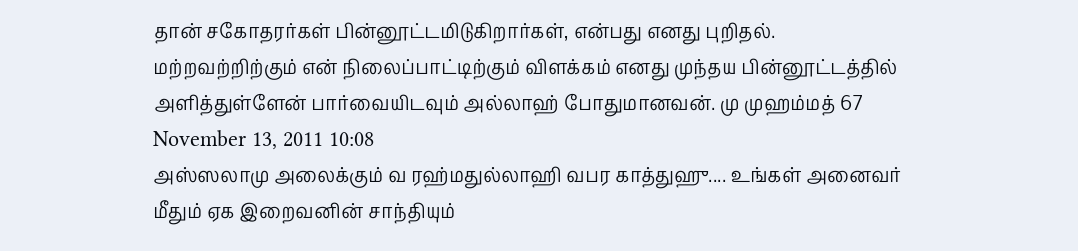தான் சகோதரர்கள் பின்னூட்டமிடுகிறார்கள், என்பது எனது புறிதல். மற்றவற்றிற்கும் என் நிலைப்பாட்டிற்கும் விளக்கம் எனது முந்தய பின்னூட்டத்தில் அளித்துள்ளேன் பார்வையிடவும் அல்லாஹ் போதுமானவன். மு முஹம்மத் 67
November 13, 2011 10:08
அஸ்ஸலாமு அலைக்கும் வ ரஹ்மதுல்லாஹி வபர காத்துஹு.... உங்கள் அனைவர் மீதும் ஏக இறைவனின் சாந்தியும்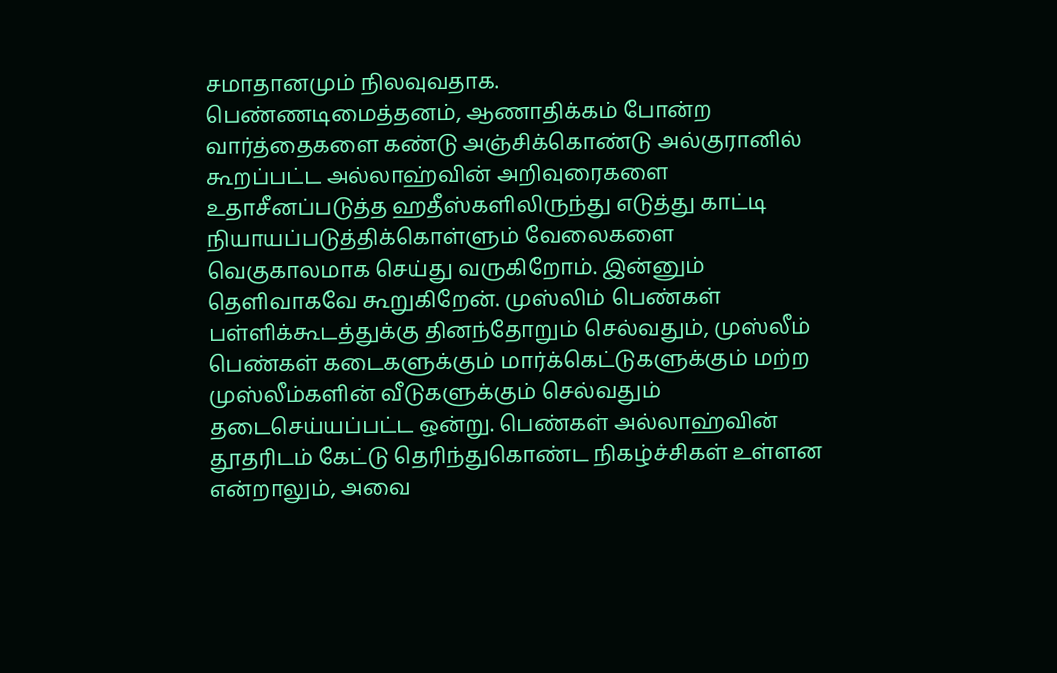சமாதானமும் நிலவுவதாக.
பெண்ணடிமைத்தனம், ஆணாதிக்கம் போன்ற வார்த்தைகளை கண்டு அஞ்சிக்கொண்டு அல்குரானில் கூறப்பட்ட அல்லாஹ்வின் அறிவுரைகளை உதாசீனப்படுத்த ஹதீஸ்களிலிருந்து எடுத்து காட்டி நியாயப்படுத்திக்கொள்ளும் வேலைகளை வெகுகாலமாக செய்து வருகிறோம். இன்னும் தெளிவாகவே கூறுகிறேன். முஸ்லிம் பெண்கள் பள்ளிக்கூடத்துக்கு தினந்தோறும் செல்வதும், முஸ்லீம் பெண்கள் கடைகளுக்கும் மார்க்கெட்டுகளுக்கும் மற்ற முஸ்லீம்களின் வீடுகளுக்கும் செல்வதும் தடைசெய்யப்பட்ட ஒன்று. பெண்கள் அல்லாஹ்வின் தூதரிடம் கேட்டு தெரிந்துகொண்ட நிகழ்ச்சிகள் உள்ளன என்றாலும், அவை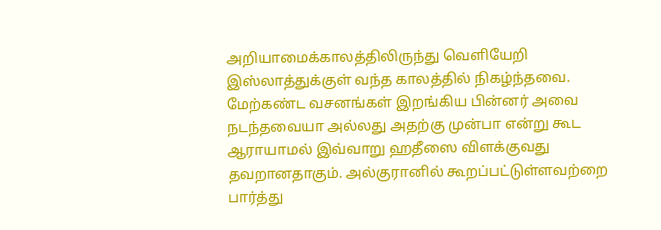அறியாமைக்காலத்திலிருந்து வெளியேறி இஸ்லாத்துக்குள் வந்த காலத்தில் நிகழ்ந்தவை. மேற்கண்ட வசனங்கள் இறங்கிய பின்னர் அவை நடந்தவையா அல்லது அதற்கு முன்பா என்று கூட ஆராயாமல் இவ்வாறு ஹதீஸை விளக்குவது தவறானதாகும். அல்குரானில் கூறப்பட்டுள்ளவற்றை பார்த்து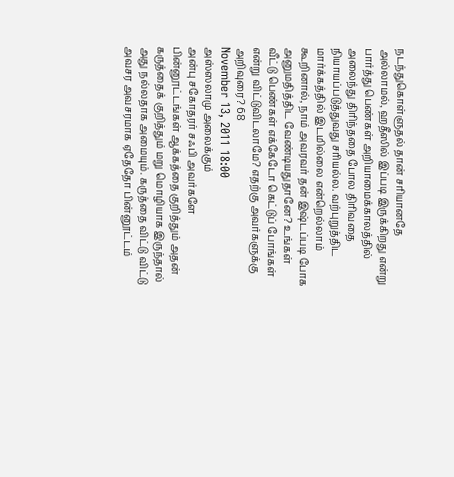நடந்துகொள்ளுதல் தான் சரியானதே அல்லாமல், ஹதீஸில் இப்படி இருக்கிறது என்று பார்த்து பெண்கள் அறியாமைக்காலத்தில் அலைந்து திரிந்ததை போல திரிவதை நியாயப்படுத்துவது சரியல்ல. வற்புறுத்திட மார்க்கத்தில் இடமில்லை என்றெல்லாம் கூறினால், நாம் அவரவர் தன் இஷ்டப்படி போக அனுமதித்திட வேண்டியதுதானே? உங்கள் வீட்டு பெண்கள் எக்கேடோ கெட்டுப் போங்கள் என்று விட்டுவிடலாமே? எதற்கு அவர்களுக்கு அறிவுரை? 68
November 13, 2011 18:00
அஸ்ஸலாமு அலைக்கும்
அன்பு சகோதரர் சஃபி அவர்களே பின்னூட்டங்கள் ஆக்கத்தை குறித்தும் அதன் கருத்தைக் குறித்தும் மறு மொழியாக இருந்தால் அது நல்லதாக அமையும். கருத்தை விட்டு விட்டு அவசர அவசரமாக ஏதேதோ பின்னூட்டம்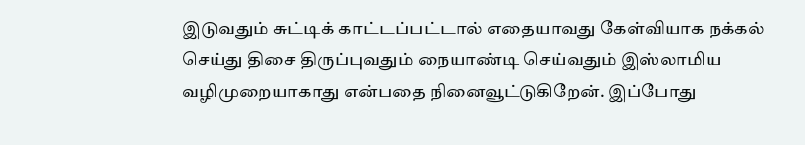இடுவதும் சுட்டிக் காட்டப்பட்டால் எதையாவது கேள்வியாக நக்கல் செய்து திசை திருப்புவதும் நையாண்டி செய்வதும் இஸ்லாமிய வழிமுறையாகாது என்பதை நினைவூட்டுகிறேன். இப்போது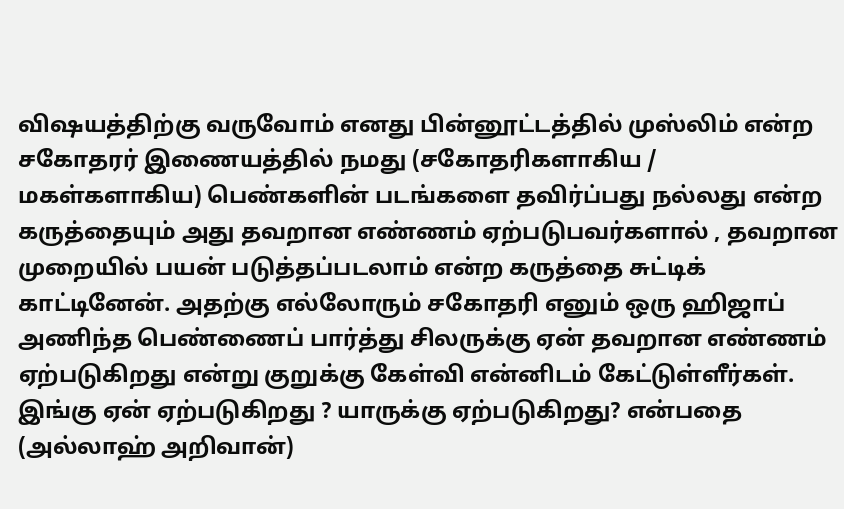விஷயத்திற்கு வருவோம் எனது பின்னூட்டத்தில் முஸ்லிம் என்ற சகோதரர் இணையத்தில் நமது (சகோதரிகளாகிய / மகள்களாகிய) பெண்களின் படங்களை தவிர்ப்பது நல்லது என்ற கருத்தையும் அது தவறான எண்ணம் ஏற்படுபவர்களால் , தவறான முறையில் பயன் படுத்தப்படலாம் என்ற கருத்தை சுட்டிக் காட்டினேன். அதற்கு எல்லோரும் சகோதரி எனும் ஒரு ஹிஜாப் அணிந்த பெண்ணைப் பார்த்து சிலருக்கு ஏன் தவறான எண்ணம் ஏற்படுகிறது என்று குறுக்கு கேள்வி என்னிடம் கேட்டுள்ளீர்கள். இங்கு ஏன் ஏற்படுகிறது ? யாருக்கு ஏற்படுகிறது? என்பதை (அல்லாஹ் அறிவான்)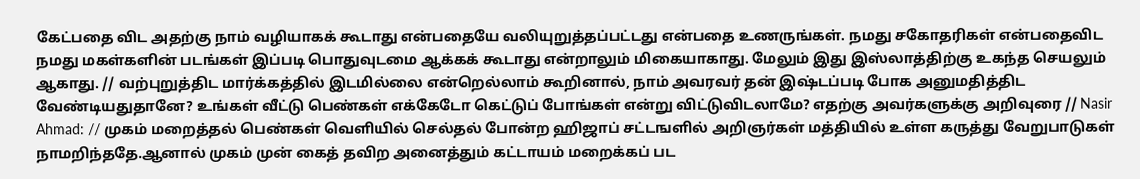கேட்பதை விட அதற்கு நாம் வழியாகக் கூடாது என்பதையே வலியுறுத்தப்பட்டது என்பதை உணருங்கள். நமது சகோதரிகள் என்பதைவிட நமது மகள்களின் படங்கள் இப்படி பொதுவுடமை ஆக்கக் கூடாது என்றாலும் மிகையாகாது. மேலும் இது இஸ்லாத்திற்கு உகந்த செயலும் ஆகாது. // வற்புறுத்திட மார்க்கத்தில் இடமில்லை என்றெல்லாம் கூறினால், நாம் அவரவர் தன் இஷ்டப்படி போக அனுமதித்திட வேண்டியதுதானே? உங்கள் வீட்டு பெண்கள் எக்கேடோ கெட்டுப் போங்கள் என்று விட்டுவிடலாமே? எதற்கு அவர்களுக்கு அறிவுரை // Nasir Ahmad: // முகம் மறைத்தல் பெண்கள் வெளியில் செல்தல் போன்ற ஹிஜாப் சட்டஙளில் அறிஞர்கள் மத்தியில் உள்ள கருத்து வேறுபாடுகள் நாமறிந்ததே.ஆனால் முகம் முன் கைத் தவிற அனைத்தும் கட்டாயம் மறைக்கப் பட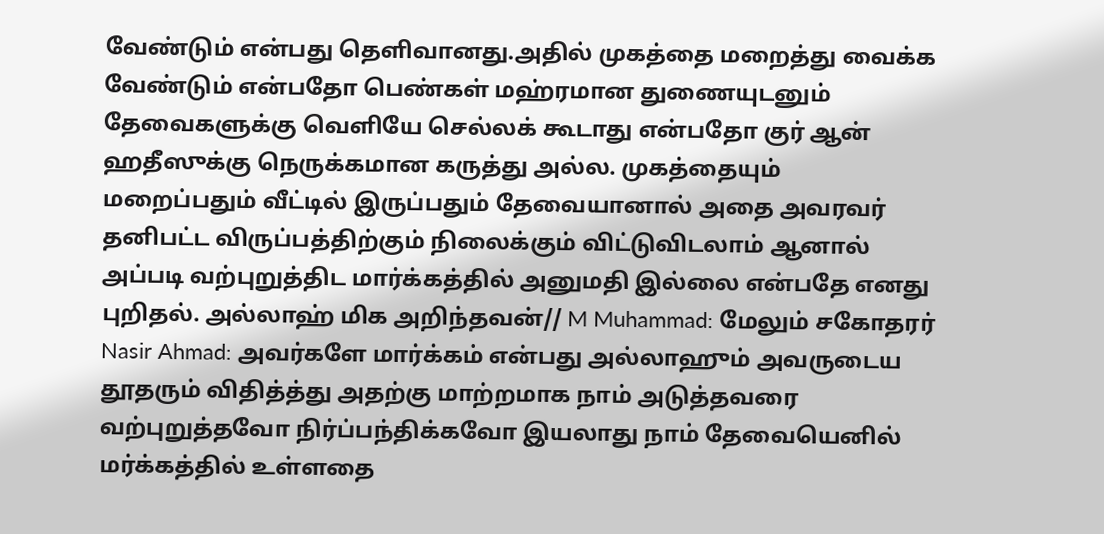வேண்டும் என்பது தெளிவானது.அதில் முகத்தை மறைத்து வைக்க வேண்டும் என்பதோ பெண்கள் மஹ்ரமான துணையுடனும் தேவைகளுக்கு வெளியே செல்லக் கூடாது என்பதோ குர் ஆன் ஹதீஸுக்கு நெருக்கமான கருத்து அல்ல. முகத்தையும் மறைப்பதும் வீட்டில் இருப்பதும் தேவையானால் அதை அவரவர் தனிபட்ட விருப்பத்திற்கும் நிலைக்கும் விட்டுவிடலாம் ஆனால் அப்படி வற்புறுத்திட மார்க்கத்தில் அனுமதி இல்லை என்பதே எனது புறிதல். அல்லாஹ் மிக அறிந்தவன்// M Muhammad: மேலும் சகோதரர் Nasir Ahmad: அவர்களே மார்க்கம் என்பது அல்லாஹும் அவருடைய தூதரும் விதித்த்து அதற்கு மாற்றமாக நாம் அடுத்தவரை வற்புறுத்தவோ நிர்ப்பந்திக்கவோ இயலாது நாம் தேவையெனில் மர்க்கத்தில் உள்ளதை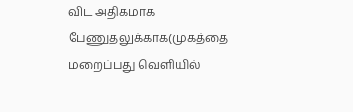விட அதிகமாக பேணுதலுக்காக(முகத்தை மறைப்பது வெளியில்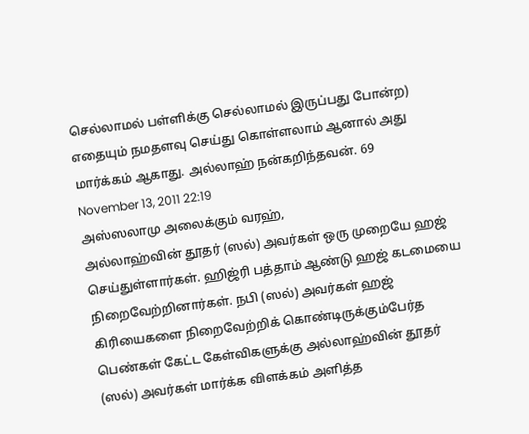செல்லாமல் பள்ளிக்கு செல்லாமல் இருப்பது போன்ற) எதையும் நமதளவு செய்து கொள்ளலாம் ஆனால் அது மார்க்கம் ஆகாது. அல்லாஹ் நன்கறிந்தவன். 69
November 13, 2011 22:19
அஸ்ஸலாமு அலைக்கும் வரஹ்,
அல்லாஹ்வின் தூதர் (ஸல்) அவர்கள் ஒரு முறையே ஹஜ் செய்துள்ளார்கள். ஹிஜ்ரி பத்தாம் ஆண்டு ஹஜ் கடமையை நிறைவேற்றினார்கள். நபி (ஸல்) அவர்கள் ஹஜ் கிரியைகளை நிறைவேற்றிக் கொண்டிருக்கும்பேர்த பெண்கள் கேட்ட கேள்விகளுக்கு அல்லாஹ்வின் தூதர் (ஸல்) அவர்கள் மார்க்க விளக்கம் அளித்த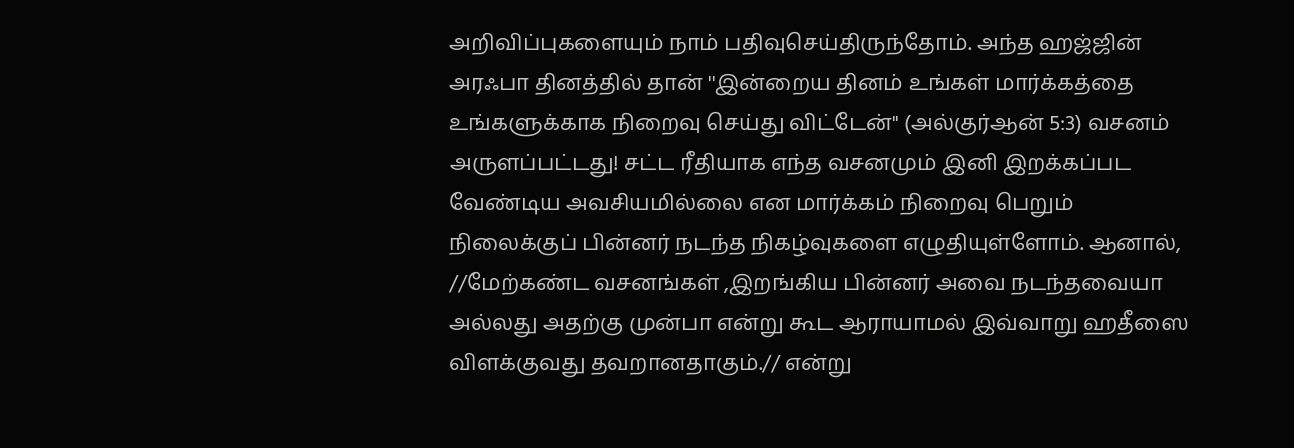அறிவிப்புகளையும் நாம் பதிவுசெய்திருந்தோம். அந்த ஹஜ்ஜின் அரஃபா தினத்தில் தான் ''இன்றைய தினம் உங்கள் மார்க்கத்தை உங்களுக்காக நிறைவு செய்து விட்டேன்'' (அல்குர்ஆன் 5:3) வசனம் அருளப்பட்டது! சட்ட ரீதியாக எந்த வசனமும் இனி இறக்கப்பட வேண்டிய அவசியமில்லை என மார்க்கம் நிறைவு பெறும் நிலைக்குப் பின்னர் நடந்த நிகழ்வுகளை எழுதியுள்ளோம். ஆனால், //மேற்கண்ட வசனங்கள் ,இறங்கிய பின்னர் அவை நடந்தவையா அல்லது அதற்கு முன்பா என்று கூட ஆராயாமல் இவ்வாறு ஹதீஸை விளக்குவது தவறானதாகும்.// என்று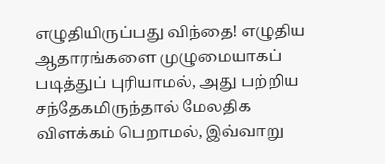எழுதியிருப்பது விந்தை! எழுதிய ஆதாரங்களை முழுமையாகப் படித்துப் புரியாமல், அது பற்றிய சந்தேகமிருந்தால் மேலதிக விளக்கம் பெறாமல், இவ்வாறு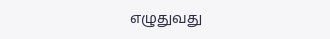எழுதுவது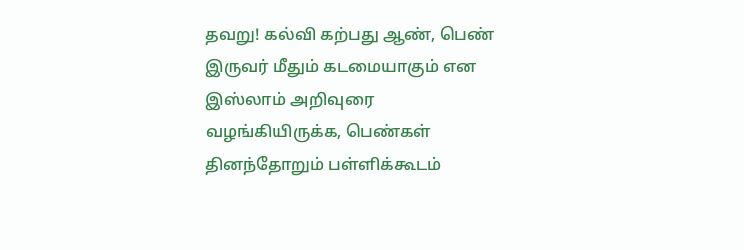தவறு! கல்வி கற்பது ஆண், பெண் இருவர் மீதும் கடமையாகும் என இஸ்லாம் அறிவுரை வழங்கியிருக்க, பெண்கள் தினந்தோறும் பள்ளிக்கூடம்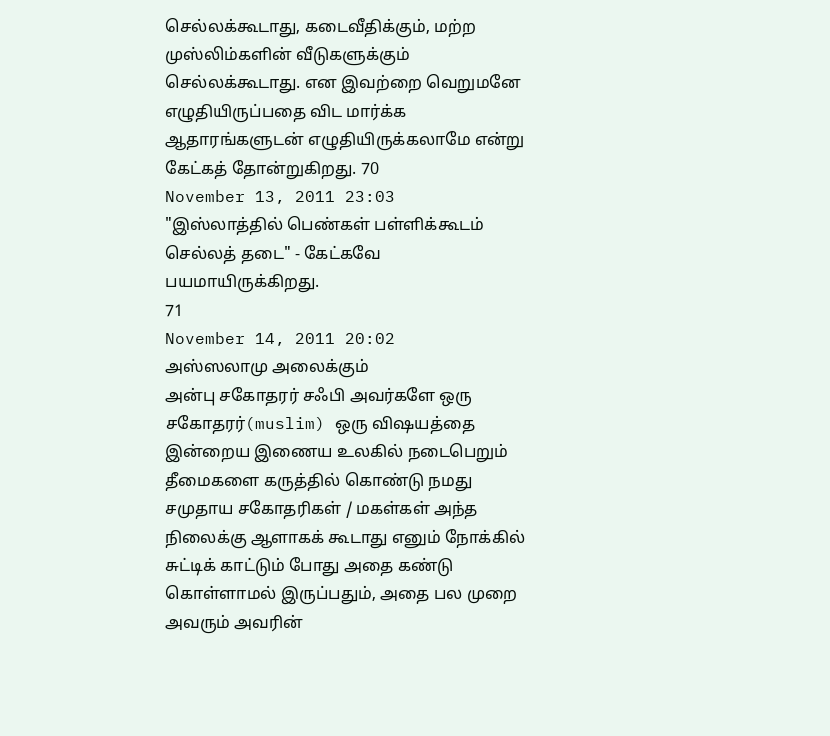செல்லக்கூடாது, கடைவீதிக்கும், மற்ற முஸ்லிம்களின் வீடுகளுக்கும் செல்லக்கூடாது. என இவற்றை வெறுமனே எழுதியிருப்பதை விட மார்க்க ஆதாரங்களுடன் எழுதியிருக்கலாமே என்று கேட்கத் தோன்றுகிறது. 70
November 13, 2011 23:03
"இஸ்லாத்தில் பெண்கள் பள்ளிக்கூடம் செல்லத் தடை" - கேட்கவே பயமாயிருக்கிறது.
71
November 14, 2011 20:02
அஸ்ஸலாமு அலைக்கும்
அன்பு சகோதரர் சஃபி அவர்களே ஒரு சகோதரர்(muslim) ஒரு விஷயத்தை இன்றைய இணைய உலகில் நடைபெறும் தீமைகளை கருத்தில் கொண்டு நமது சமுதாய சகோதரிகள் / மகள்கள் அந்த நிலைக்கு ஆளாகக் கூடாது எனும் நோக்கில் சுட்டிக் காட்டும் போது அதை கண்டு கொள்ளாமல் இருப்பதும், அதை பல முறை அவரும் அவரின்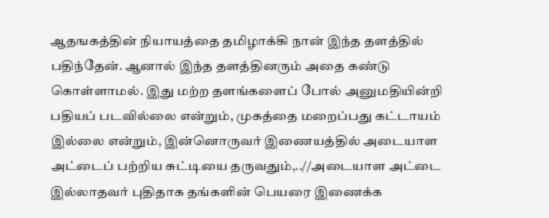ஆதஙகத்தின் நியாயத்தை தமிழாக்கி நான் இந்த தளத்தில் பதிந்தேன். ஆனால் இந்த தளத்தினரும் அதை கண்டு கொள்ளாமல். இது மற்ற தளங்களைப் போல் அனுமதியின்றி பதியப் படவில்லை என்றும், முகத்தை மறைப்பது கட்டாயம் இல்லை என்றும், இன்னொருவர் இணையத்தில் அடையாள அட்டைப் பற்றிய சுட்டியை தருவதும்,..//அடையாள அட்டை இல்லாதவர் புதிதாக தங்களின் பெயரை இணைக்க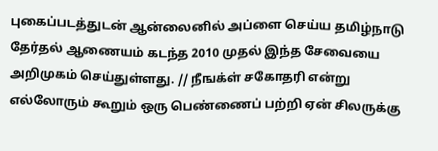புகைப்படத்துடன் ஆன்லைனில் அப்ளை செய்ய தமிழ்நாடு தேர்தல் ஆணையம் கடந்த 2010 முதல் இந்த சேவையை அறிமுகம் செய்துள்ளது. // நீஙக்ள் சகோதரி என்று எல்லோரும் கூறும் ஒரு பெண்ணைப் பற்றி ஏன் சிலருக்கு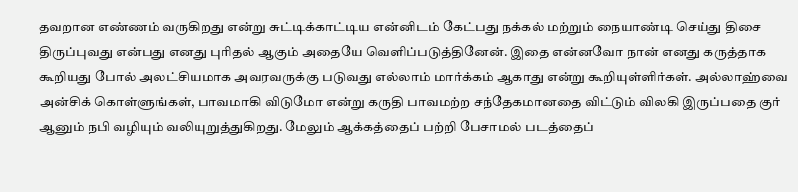தவறான எண்ணம் வருகிறது என்று சுட்டிக்காட்டிய என்னிடம் கேட்பது நக்கல் மற்றும் நையாண்டி செய்து திசை திருப்புவது என்பது எனது புரிதல் ஆகும் அதையே வெளிப்படுத்தினேன். இதை என்னவோ நான் எனது கருத்தாக கூறியது போல் அலட்சியமாக அவரவருக்கு படுவது எல்லாம் மார்க்கம் ஆகாது என்று கூறியுள்ளிர்கள். அல்லாஹ்வை அன்சிக் கொள்ளுங்கள், பாவமாகி விடுமோ என்று கருதி பாவமற்ற சந்தேகமானதை விட்டும் விலகி இருப்பதை குர் ஆனும் நபி வழியும் வலியுறுத்துகிறது. மேலும் ஆக்கத்தைப் பற்றி பேசாமல் படத்தைப்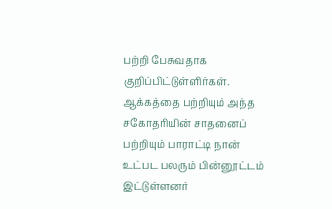பற்றி பேசுவதாக குறிப்பிட்டுள்ளிர்கள். ஆக்கத்தை பற்றியும் அந்த சகோதரியின் சாதனைப் பற்றியும் பாராட்டி நான் உட்பட பலரும் பின்னூட்டம் இட்டுள்ளனர்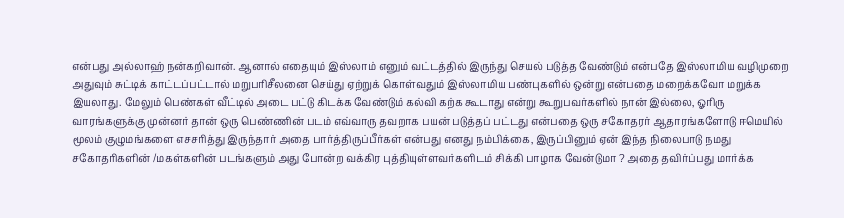என்பது அல்லாஹ் நன்கறிவான். ஆனால் எதையும் இஸ்லாம் எனும் வட்டத்தில் இருந்து செயல் படுத்த வேண்டும் என்பதே இஸ்லாமிய வழிமுறை அதுவும் சுட்டிக் காட்டப்பட்டால் மறுபரிசீலனை செய்து ஏற்றுக் கொள்வதும் இஸ்லாமிய பண்புகளில் ஒன்று என்பதை மறைக்கவோ மறுக்க இயலாது. மேலும் பெண்கள் வீட்டில் அடை பட்டு கிடக்க வேண்டும் கல்வி கற்க கூடாது என்று கூறுபவர்களில் நான் இல்லை, ஓரிரு வாரங்களுக்கு முன்னர் தான் ஒரு பெண்ணின் படம் எவ்வாரு தவறாக பயன் படுத்தப் பட்டது என்பதை ஒரு சகோதரர் ஆதாரங்களோடு ஈமெயில் மூலம் குழுமங்களை எசசரித்து இருந்தார் அதை பார்த்திருப்பீர்கள் என்பது எனது நம்பிக்கை, இருப்பினும் ஏன் இந்த நிலைபாடு நமது சகோதரிகளின் /மகள்களின் படங்களும் அது போன்ற வக்கிர புத்தியுள்ளவர்களிடம் சிக்கி பாழாக வேன்டுமா ? அதை தவிர்ப்பது மார்க்க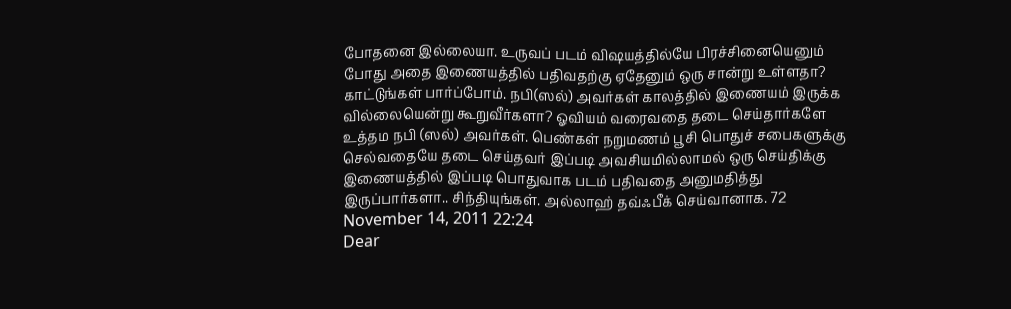போதனை இல்லையா. உருவப் படம் விஷயத்தில்யே பிரச்சினையெனும் போது அதை இணையத்தில் பதிவதற்கு ஏதேனும் ஒரு சான்று உள்ளதா? காட்டுங்கள் பார்ப்போம். நபி(ஸல்) அவர்கள் காலத்தில் இணையம் இருக்க வில்லையென்று கூறுவீர்களா? ஓவியம் வரைவதை தடை செய்தார்களே உத்தம நபி (ஸல்) அவர்கள். பெண்கள் நறுமணம் பூசி பொதுச் சபைகளுக்கு செல்வதையே தடை செய்தவர் இப்படி அவசியமில்லாமல் ஒரு செய்திக்கு இணையத்தில் இப்படி பொதுவாக படம் பதிவதை அனுமதித்து இருப்பார்களா.. சிந்தியுங்கள். அல்லாஹ் தவ்ஃபீக் செய்வானாக. 72
November 14, 2011 22:24
Dear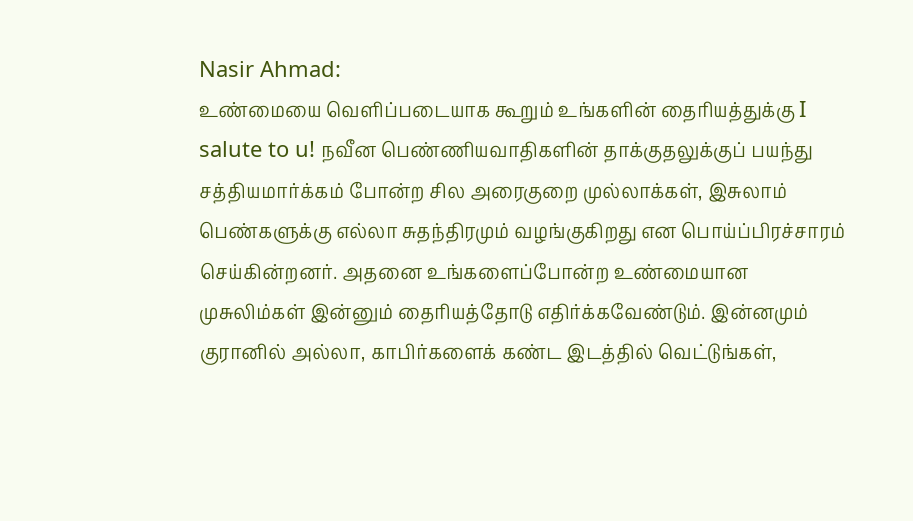Nasir Ahmad:
உண்மையை வெளிப்படையாக கூறும் உங்களின் தைரியத்துக்கு I salute to u! நவீன பெண்ணியவாதிகளின் தாக்குதலுக்குப் பயந்து சத்தியமார்க்கம் போன்ற சில அரைகுறை முல்லாக்கள், இசுலாம் பெண்களுக்கு எல்லா சுதந்திரமும் வழங்குகிறது என பொய்ப்பிரச்சாரம் செய்கின்றனர். அதனை உங்களைப்போன்ற உண்மையான முசுலிம்கள் இன்னும் தைரியத்தோடு எதிர்க்கவேண்டும். இன்னமும் குரானில் அல்லா, காபிர்களைக் கண்ட இடத்தில் வெட்டுங்கள்,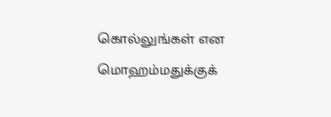கொல்லுங்கள் என மொஹம்மதுக்குக்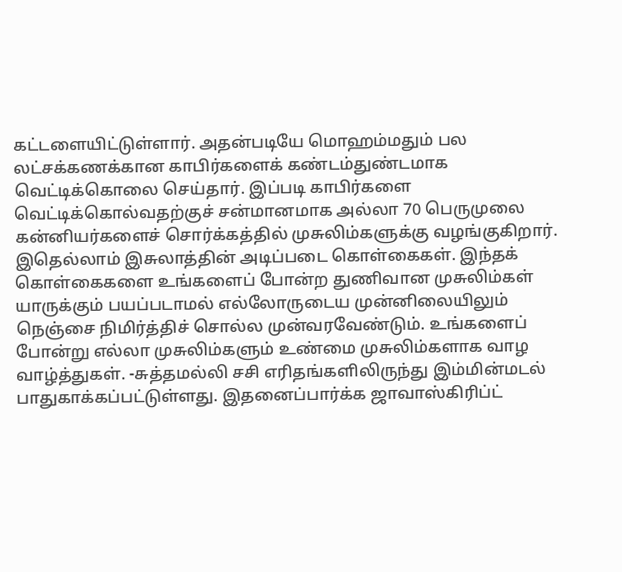கட்டளையிட்டுள்ளார். அதன்படியே மொஹம்மதும் பல லட்சக்கணக்கான காபிர்களைக் கண்டம்துண்டமாக வெட்டிக்கொலை செய்தார். இப்படி காபிர்களை வெட்டிக்கொல்வதற்குச் சன்மானமாக அல்லா 70 பெருமுலை கன்னியர்களைச் சொர்க்கத்தில் முசுலிம்களுக்கு வழங்குகிறார். இதெல்லாம் இசுலாத்தின் அடிப்படை கொள்கைகள். இந்தக் கொள்கைகளை உங்களைப் போன்ற துணிவான முசுலிம்கள் யாருக்கும் பயப்படாமல் எல்லோருடைய முன்னிலையிலும் நெஞ்சை நிமிர்த்திச் சொல்ல முன்வரவேண்டும். உங்களைப் போன்று எல்லா முசுலிம்களும் உண்மை முசுலிம்களாக வாழ வாழ்த்துகள். -சுத்தமல்லி சசி எரிதங்களிலிருந்து இம்மின்மடல் பாதுகாக்கப்பட்டுள்ளது. இதனைப்பார்க்க ஜாவாஸ்கிரிப்ட்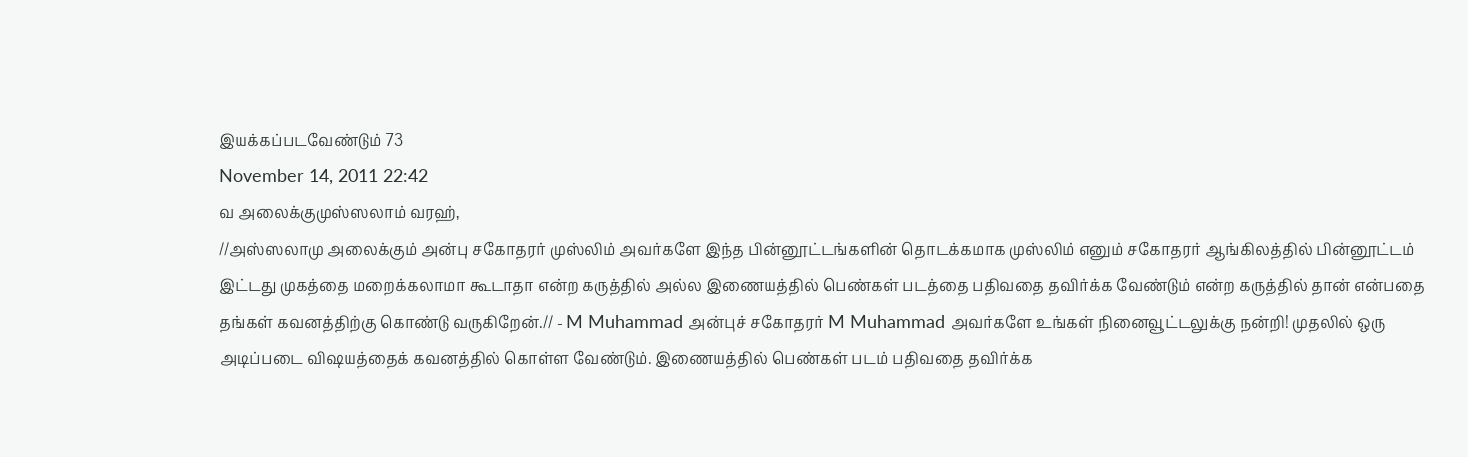இயக்கப்படவேண்டும் 73
November 14, 2011 22:42
வ அலைக்குமுஸ்ஸலாம் வரஹ்,
//அஸ்ஸலாமு அலைக்கும் அன்பு சகோதரர் முஸ்லிம் அவர்களே இந்த பின்னூட்டங்களின் தொடக்கமாக முஸ்லிம் எனும் சகோதரர் ஆங்கிலத்தில் பின்னூட்டம் இட்டது முகத்தை மறைக்கலாமா கூடாதா என்ற கருத்தில் அல்ல இணையத்தில் பெண்கள் படத்தை பதிவதை தவிர்க்க வேண்டும் என்ற கருத்தில் தான் என்பதை தங்கள் கவனத்திற்கு கொண்டு வருகிறேன்.// - M Muhammad அன்புச் சகோதரர் M Muhammad அவர்களே உங்கள் நினைவூட்டலுக்கு நன்றி! முதலில் ஒரு அடிப்படை விஷயத்தைக் கவனத்தில் கொள்ள வேண்டும். இணையத்தில் பெண்கள் படம் பதிவதை தவிர்க்க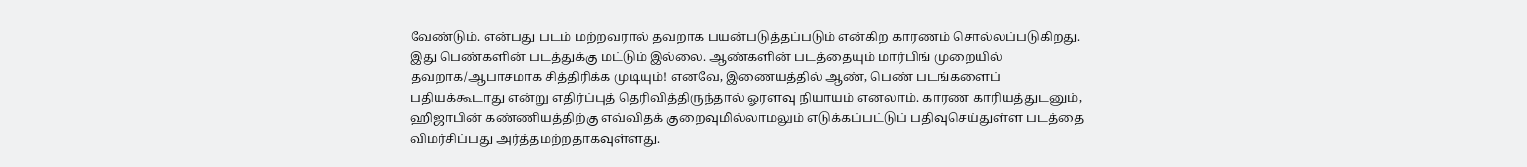வேண்டும். என்பது படம் மற்றவரால் தவறாக பயன்படுத்தப்படும் என்கிற காரணம் சொல்லப்படுகிறது. இது பெண்களின் படத்துக்கு மட்டும் இல்லை. ஆண்களின் படத்தையும் மார்பிங் முறையில் தவறாக/ஆபாசமாக சித்திரிக்க முடியும்! எனவே, இணையத்தில் ஆண், பெண் படங்களைப் பதியக்கூடாது என்று எதிர்ப்புத் தெரிவித்திருந்தால் ஓரளவு நியாயம் எனலாம். காரண காரியத்துடனும், ஹிஜாபின் கண்ணியத்திற்கு எவ்விதக் குறைவுமில்லாமலும் எடுக்கப்பட்டுப் பதிவுசெய்துள்ள படத்தை விமர்சிப்பது அர்த்தமற்றதாகவுள்ளது.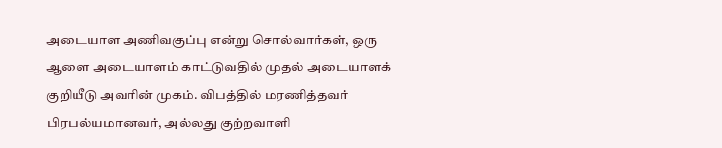அடையாள அணிவகுப்பு என்று சொல்வார்கள், ஒரு ஆளை அடையாளம் காட்டுவதில் முதல் அடையாளக் குறியீடு அவரின் முகம். விபத்தில் மரணித்தவர் பிரபல்யமானவர், அல்லது குற்றவாளி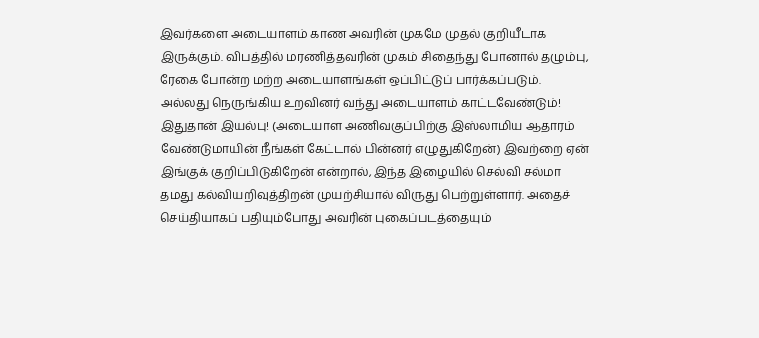இவர்களை அடையாளம் காண அவரின் முகமே முதல் குறியீடாக இருக்கும். விபத்தில் மரணித்தவரின் முகம் சிதைந்து போனால் தழும்பு, ரேகை போன்ற மற்ற அடையாளங்கள் ஒப்பிட்டுப் பார்க்கப்படும். அல்லது நெருங்கிய உறவினர் வந்து அடையாளம் காட்டவேண்டும்! இதுதான் இயல்பு! (அடையாள அணிவகுப்பிற்கு இஸ்லாமிய ஆதாரம் வேண்டுமாயின் நீங்கள் கேட்டால் பின்னர் எழுதுகிறேன்) இவற்றை ஏன் இங்குக் குறிப்பிடுகிறேன் என்றால், இந்த இழையில் செல்வி சல்மா தமது கல்வியறிவுத்திறன் முயற்சியால் விருது பெற்றுள்ளார். அதைச் செய்தியாகப் பதியும்போது அவரின் புகைப்படத்தையும்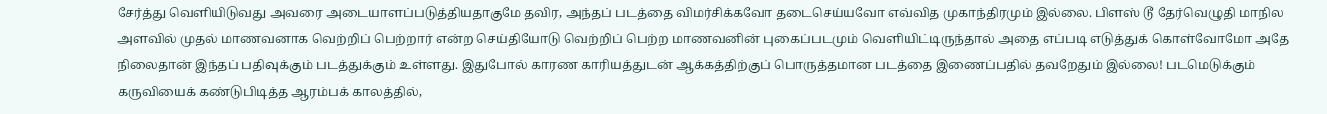சேர்த்து வெளியிடுவது அவரை அடையாளப்படுத்தியதாகுமே தவிர, அந்தப் படத்தை விமர்சிக்கவோ தடைசெய்யவோ எவ்வித முகாந்திரமும் இல்லை. பிளஸ் டூ தேர்வெழுதி மாநில அளவில் முதல் மாணவனாக வெற்றிப் பெற்றார் என்ற செய்தியோடு வெற்றிப் பெற்ற மாணவனின் புகைப்படமும் வெளியிட்டிருந்தால் அதை எப்படி எடுத்துக் கொள்வோமோ அதே நிலைதான் இந்தப் பதிவுக்கும் படத்துக்கும் உள்ளது. இதுபோல் காரண காரியத்துடன் ஆக்கத்திற்குப் பொருத்தமான படத்தை இணைப்பதில் தவறேதும் இல்லை! படமெடுக்கும் கருவியைக் கண்டுபிடித்த ஆரம்பக் காலத்தில்,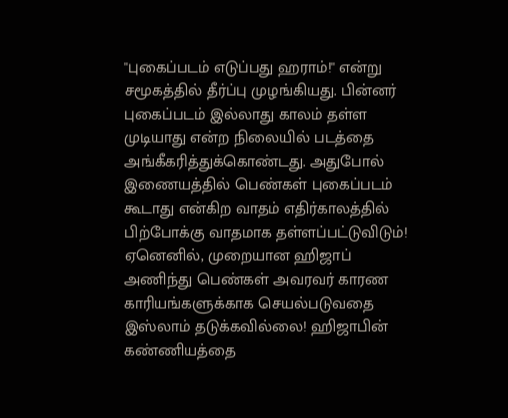''புகைப்படம் எடுப்பது ஹராம்!'' என்று சமூகத்தில் தீர்ப்பு முழங்கியது. பின்னர் புகைப்படம் இல்லாது காலம் தள்ள முடியாது என்ற நிலையில் படத்தை அங்கீகரித்துக்கொண்டது. அதுபோல் இணையத்தில் பெண்கள் புகைப்படம் கூடாது என்கிற வாதம் எதிர்காலத்தில் பிற்போக்கு வாதமாக தள்ளப்பட்டுவிடும்! ஏனெனில், முறையான ஹிஜாப் அணிந்து பெண்கள் அவரவர் காரண காரியங்களுக்காக செயல்படுவதை இஸ்லாம் தடுக்கவில்லை! ஹிஜாபின் கண்ணியத்தை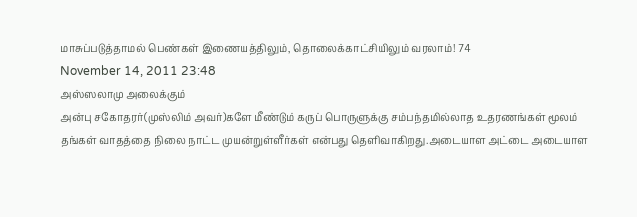மாசுப்படுத்தாமல் பெண்கள் இணையத்திலும், தொலைக்காட்சியிலும் வரலாம்! 74
November 14, 2011 23:48
அஸ்ஸலாமு அலைக்கும்
அன்பு சகோதரர்(முஸ்லிம் அவர்)களே மீண்டும் கருப் பொருளுக்கு சம்பந்தமில்லாத உதரணங்கள் மூலம் தங்கள் வாதத்தை நிலை நாட்ட முயன்றுள்ளீர்கள் என்பது தெளிவாகிறது.அடையாள அட்டை அடையாள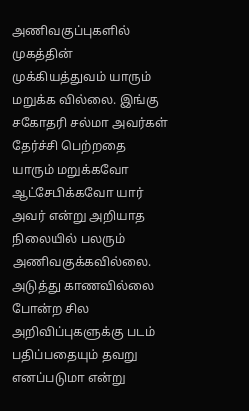அணிவகுப்புகளில் முகத்தின் முக்கியத்துவம் யாரும் மறுக்க வில்லை. இங்கு சகோதரி சல்மா அவர்கள் தேர்ச்சி பெற்றதை யாரும் மறுக்கவோ ஆட்சேபிக்கவோ யார் அவர் என்று அறியாத நிலையில் பலரும் அணிவகுக்கவில்லை. அடுத்து காணவில்லை போன்ற சில அறிவிப்புகளுக்கு படம் பதிப்பதையும் தவறு எனப்படுமா என்று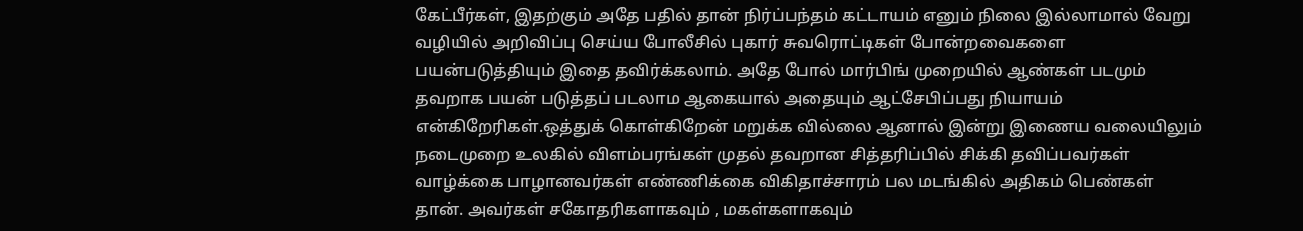கேட்பீர்கள், இதற்கும் அதே பதில் தான் நிர்ப்பந்தம் கட்டாயம் எனும் நிலை இல்லாமால் வேறு வழியில் அறிவிப்பு செய்ய போலீசில் புகார் சுவரொட்டிகள் போன்றவைகளை பயன்படுத்தியும் இதை தவிர்க்கலாம். அதே போல் மார்பிங் முறையில் ஆண்கள் படமும் தவறாக பயன் படுத்தப் படலாம ஆகையால் அதையும் ஆட்சேபிப்பது நியாயம் என்கிறேரிகள்.ஒத்துக் கொள்கிறேன் மறுக்க வில்லை ஆனால் இன்று இணைய வலையிலும் நடைமுறை உலகில் விளம்பரங்கள் முதல் தவறான சித்தரிப்பில் சிக்கி தவிப்பவர்கள் வாழ்க்கை பாழானவர்கள் எண்ணிக்கை விகிதாச்சாரம் பல மடங்கில் அதிகம் பெண்கள் தான். அவர்கள் சகோதரிகளாகவும் , மகள்களாகவும்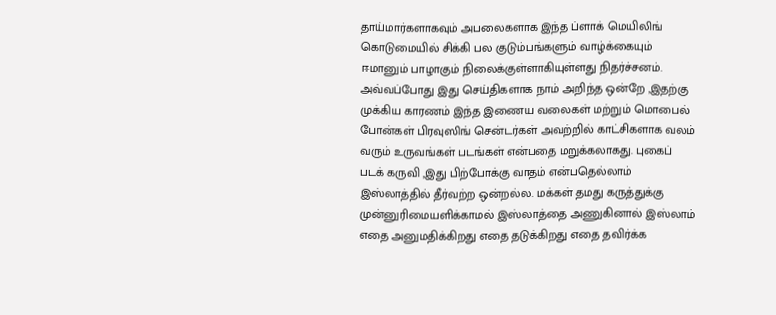தாய்மார்களாகவும் அபலைகளாக இந்த ப்ளாக் மெயிலிங் கொடுமையில் சிக்கி பல குடும்பங்களும் வாழ்க்கையும் ஈமானும் பாழாகும் நிலைக்குள்ளாகியுள்ளது நிதர்ச்சனம். அவ்வப்போது இது செய்திகளாக நாம் அறிந்த ஒன்றே ,இதற்கு முக்கிய காரணம் இந்த இணைய வலைகள் மற்றும் மொபைல் போன்கள் பிரவுஸிங் சென்டர்கள் அவற்றில் காட்சிகளாக வலம் வரும் உருவங்கள் படங்கள் என்பதை மறுக்கலாகது. புகைப் படக் கருவி ,இது பிற்போக்கு வாதம் என்பதெல்லாம் இஸ்லாத்தில் தீர்வற்ற ஒன்றல்ல. மக்கள் தமது கருத்துக்கு முன்னுரிமையளிக்காமல் இஸ்லாத்தை அணுகினால் இஸ்லாம் எதை அனுமதிக்கிறது எதை தடுக்கிறது எதை தவிர்க்க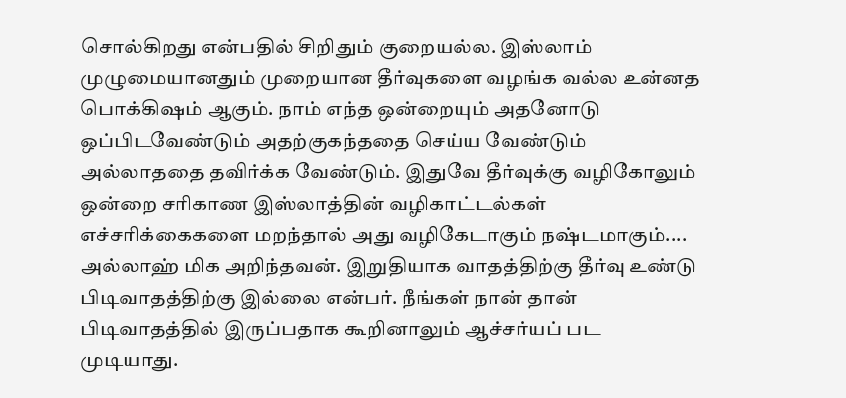சொல்கிறது என்பதில் சிறிதும் குறையல்ல. இஸ்லாம் முழுமையானதும் முறையான தீர்வுகளை வழங்க வல்ல உன்னத பொக்கிஷம் ஆகும். நாம் எந்த ஒன்றையும் அதனோடு ஒப்பிடவேண்டும் அதற்குகந்ததை செய்ய வேண்டும் அல்லாததை தவிர்க்க வேண்டும். இதுவே தீர்வுக்கு வழிகோலும் ஒன்றை சரிகாண இஸ்லாத்தின் வழிகாட்டல்கள் எச்சரிக்கைகளை மறந்தால் அது வழிகேடாகும் நஷ்டமாகும்.... அல்லாஹ் மிக அறிந்தவன். இறுதியாக வாதத்திற்கு தீர்வு உண்டு பிடிவாதத்திற்கு இல்லை என்பர். நீங்கள் நான் தான் பிடிவாதத்தில் இருப்பதாக கூறினாலும் ஆச்சர்யப் பட முடியாது.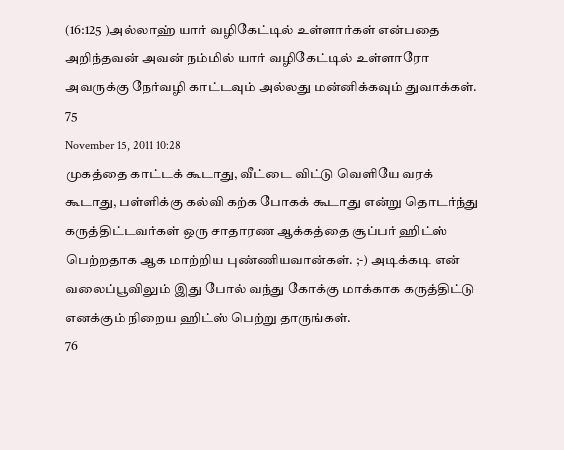(16:125 )அல்லாஹ் யார் வழிகேட்டில் உள்ளார்கள் என்பதை அறிந்தவன் அவன் நம்மில் யார் வழிகேட்டில் உள்ளாரோ அவருக்கு நேர்வழி காட்டவும் அல்லது மன்னிக்கவும் துவாக்கள். 75
November 15, 2011 10:28
முகத்தை காட்டக் கூடாது, வீட்டை விட்டு வெளியே வரக் கூடாது, பள்ளிக்கு கல்வி கற்க போகக் கூடாது என்று தொடர்ந்து கருத்திட்டவர்கள் ஒரு சாதாரண ஆக்கத்தை சூப்பர் ஹிட்ஸ் பெற்றதாக ஆக மாற்றிய புண்ணியவான்கள். ;-) அடிக்கடி என் வலைப்பூவிலும் இது போல் வந்து கோக்கு மாக்காக கருத்திட்டு எனக்கும் நிறைய ஹிட்ஸ் பெற்று தாருங்கள்.
76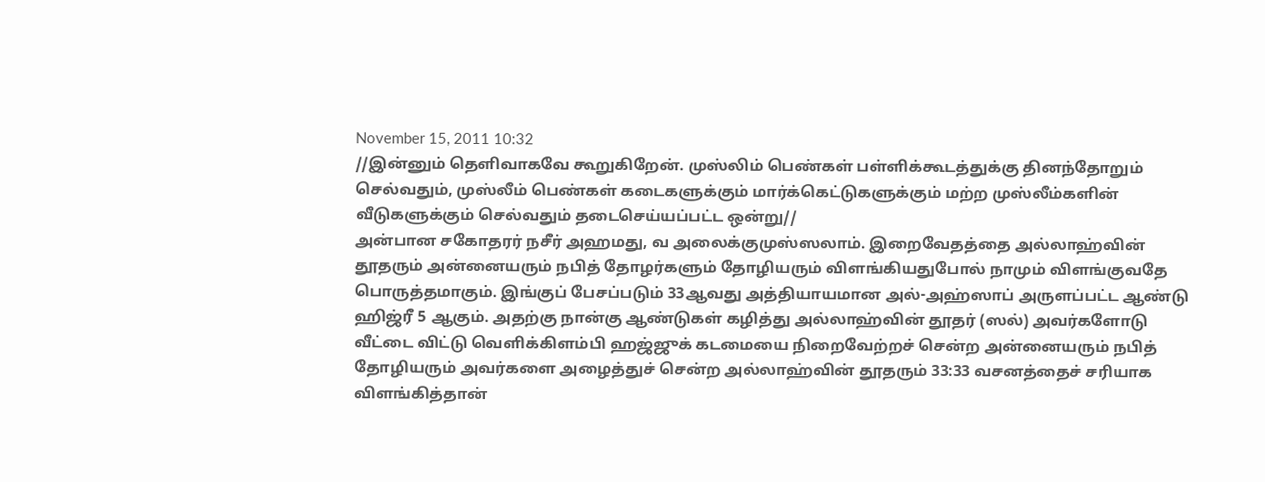November 15, 2011 10:32
//இன்னும் தெளிவாகவே கூறுகிறேன். முஸ்லிம் பெண்கள் பள்ளிக்கூடத்துக்கு தினந்தோறும் செல்வதும், முஸ்லீம் பெண்கள் கடைகளுக்கும் மார்க்கெட்டுகளுக்கும் மற்ற முஸ்லீம்களின் வீடுகளுக்கும் செல்வதும் தடைசெய்யப்பட்ட ஒன்று//
அன்பான சகோதரர் நசீர் அஹமது, வ அலைக்குமுஸ்ஸலாம். இறைவேதத்தை அல்லாஹ்வின் தூதரும் அன்னையரும் நபித் தோழர்களும் தோழியரும் விளங்கியதுபோல் நாமும் விளங்குவதே பொருத்தமாகும். இங்குப் பேசப்படும் 33ஆவது அத்தியாயமான அல்-அஹ்ஸாப் அருளப்பட்ட ஆண்டு ஹிஜ்ரீ 5 ஆகும். அதற்கு நான்கு ஆண்டுகள் கழித்து அல்லாஹ்வின் தூதர் (ஸல்) அவர்களோடு வீட்டை விட்டு வெளிக்கிளம்பி ஹஜ்ஜுக் கடமையை நிறைவேற்றச் சென்ற அன்னையரும் நபித் தோழியரும் அவர்களை அழைத்துச் சென்ற அல்லாஹ்வின் தூதரும் 33:33 வசனத்தைச் சரியாக விளங்கித்தான்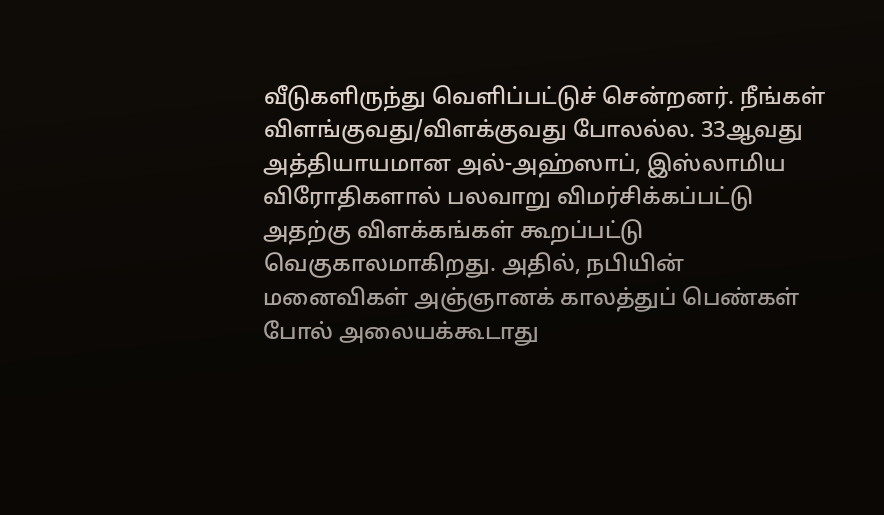வீடுகளிருந்து வெளிப்பட்டுச் சென்றனர். நீங்கள் விளங்குவது/விளக்குவது போலல்ல. 33ஆவது அத்தியாயமான அல்-அஹ்ஸாப், இஸ்லாமிய விரோதிகளால் பலவாறு விமர்சிக்கப்பட்டு அதற்கு விளக்கங்கள் கூறப்பட்டு வெகுகாலமாகிறது. அதில், நபியின் மனைவிகள் அஞ்ஞானக் காலத்துப் பெண்கள் போல் அலையக்கூடாது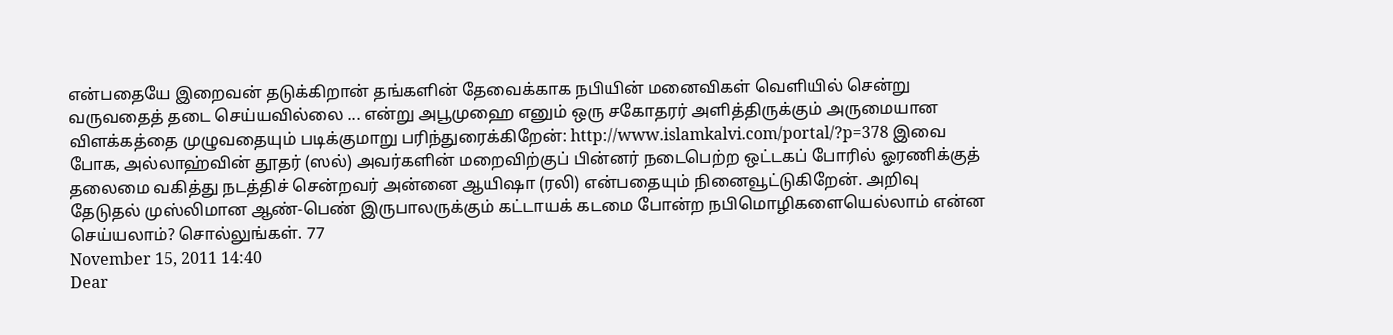என்பதையே இறைவன் தடுக்கிறான் தங்களின் தேவைக்காக நபியின் மனைவிகள் வெளியில் சென்று வருவதைத் தடை செய்யவில்லை ... என்று அபூமுஹை எனும் ஒரு சகோதரர் அளித்திருக்கும் அருமையான விளக்கத்தை முழுவதையும் படிக்குமாறு பரிந்துரைக்கிறேன்: http://www.islamkalvi.com/portal/?p=378 இவை போக, அல்லாஹ்வின் தூதர் (ஸல்) அவர்களின் மறைவிற்குப் பின்னர் நடைபெற்ற ஒட்டகப் போரில் ஓரணிக்குத் தலைமை வகித்து நடத்திச் சென்றவர் அன்னை ஆயிஷா (ரலி) என்பதையும் நினைவூட்டுகிறேன். அறிவு தேடுதல் முஸ்லிமான ஆண்-பெண் இருபாலருக்கும் கட்டாயக் கடமை போன்ற நபிமொழிகளையெல்லாம் என்ன செய்யலாம்? சொல்லுங்கள். 77
November 15, 2011 14:40
Dear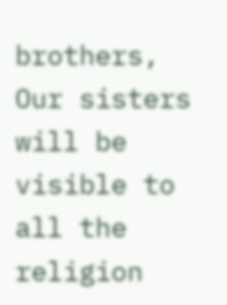brothers,
Our sisters will be visible to all the religion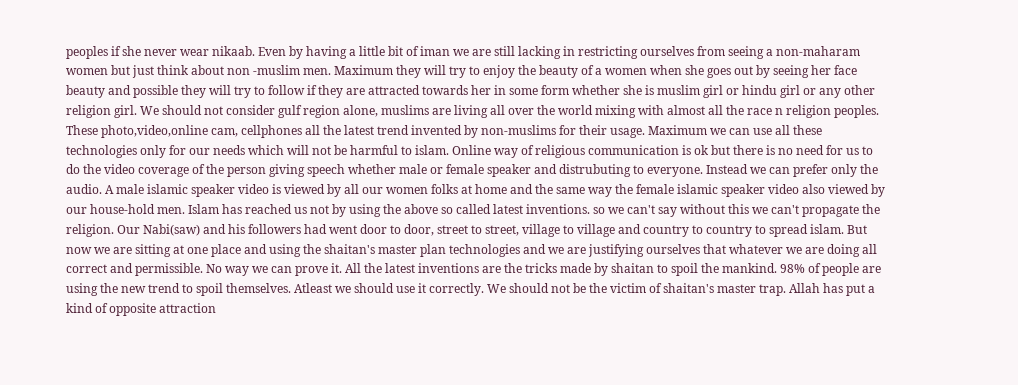peoples if she never wear nikaab. Even by having a little bit of iman we are still lacking in restricting ourselves from seeing a non-maharam women but just think about non -muslim men. Maximum they will try to enjoy the beauty of a women when she goes out by seeing her face beauty and possible they will try to follow if they are attracted towards her in some form whether she is muslim girl or hindu girl or any other religion girl. We should not consider gulf region alone, muslims are living all over the world mixing with almost all the race n religion peoples. These photo,video,online cam, cellphones all the latest trend invented by non-muslims for their usage. Maximum we can use all these technologies only for our needs which will not be harmful to islam. Online way of religious communication is ok but there is no need for us to do the video coverage of the person giving speech whether male or female speaker and distrubuting to everyone. Instead we can prefer only the audio. A male islamic speaker video is viewed by all our women folks at home and the same way the female islamic speaker video also viewed by our house-hold men. Islam has reached us not by using the above so called latest inventions. so we can't say without this we can't propagate the religion. Our Nabi(saw) and his followers had went door to door, street to street, village to village and country to country to spread islam. But now we are sitting at one place and using the shaitan's master plan technologies and we are justifying ourselves that whatever we are doing all correct and permissible. No way we can prove it. All the latest inventions are the tricks made by shaitan to spoil the mankind. 98% of people are using the new trend to spoil themselves. Atleast we should use it correctly. We should not be the victim of shaitan's master trap. Allah has put a kind of opposite attraction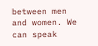between men and women. We can speak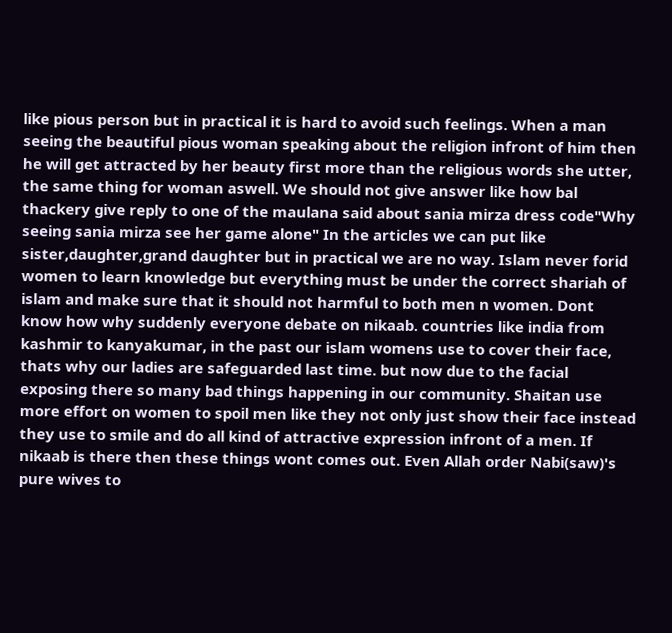like pious person but in practical it is hard to avoid such feelings. When a man seeing the beautiful pious woman speaking about the religion infront of him then he will get attracted by her beauty first more than the religious words she utter, the same thing for woman aswell. We should not give answer like how bal thackery give reply to one of the maulana said about sania mirza dress code"Why seeing sania mirza see her game alone" In the articles we can put like sister,daughter,grand daughter but in practical we are no way. Islam never forid women to learn knowledge but everything must be under the correct shariah of islam and make sure that it should not harmful to both men n women. Dont know how why suddenly everyone debate on nikaab. countries like india from kashmir to kanyakumar, in the past our islam womens use to cover their face, thats why our ladies are safeguarded last time. but now due to the facial exposing there so many bad things happening in our community. Shaitan use more effort on women to spoil men like they not only just show their face instead they use to smile and do all kind of attractive expression infront of a men. If nikaab is there then these things wont comes out. Even Allah order Nabi(saw)'s pure wives to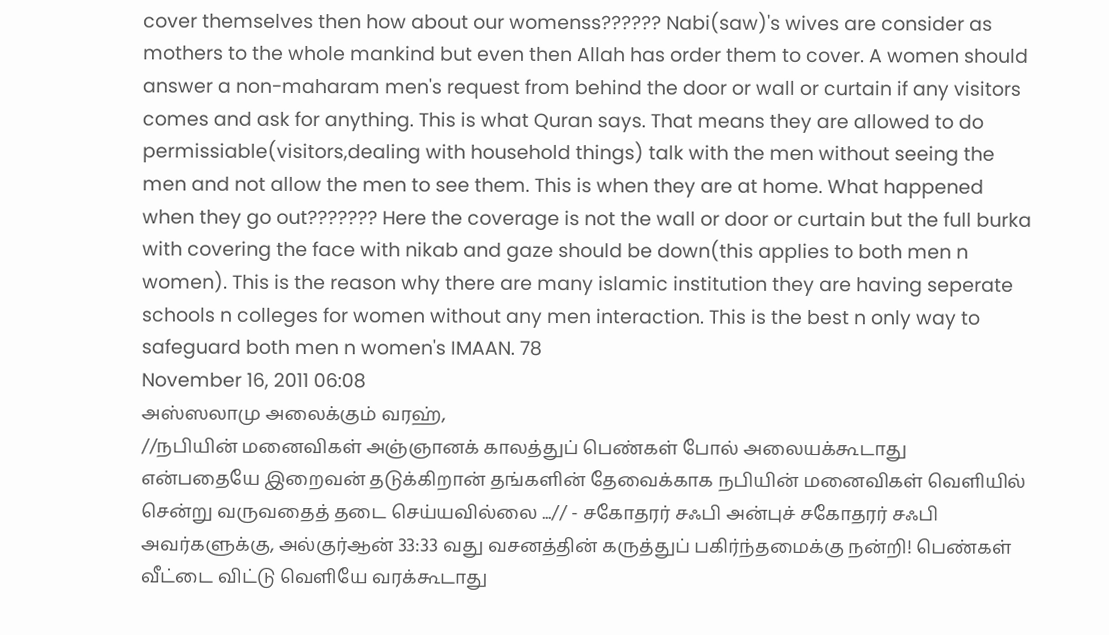cover themselves then how about our womenss?????? Nabi(saw)'s wives are consider as mothers to the whole mankind but even then Allah has order them to cover. A women should answer a non-maharam men's request from behind the door or wall or curtain if any visitors comes and ask for anything. This is what Quran says. That means they are allowed to do permissiable(visitors,dealing with household things) talk with the men without seeing the men and not allow the men to see them. This is when they are at home. What happened when they go out??????? Here the coverage is not the wall or door or curtain but the full burka with covering the face with nikab and gaze should be down(this applies to both men n women). This is the reason why there are many islamic institution they are having seperate schools n colleges for women without any men interaction. This is the best n only way to safeguard both men n women's IMAAN. 78
November 16, 2011 06:08
அஸ்ஸலாமு அலைக்கும் வரஹ்,
//நபியின் மனைவிகள் அஞ்ஞானக் காலத்துப் பெண்கள் போல் அலையக்கூடாது என்பதையே இறைவன் தடுக்கிறான் தங்களின் தேவைக்காக நபியின் மனைவிகள் வெளியில் சென்று வருவதைத் தடை செய்யவில்லை ...// - சகோதரர் சஃபி அன்புச் சகோதரர் சஃபி அவர்களுக்கு, அல்குர்ஆன் 33:33 வது வசனத்தின் கருத்துப் பகிர்ந்தமைக்கு நன்றி! பெண்கள் வீட்டை விட்டு வெளியே வரக்கூடாது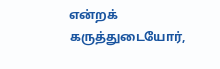என்றக் கருத்துடையோர்,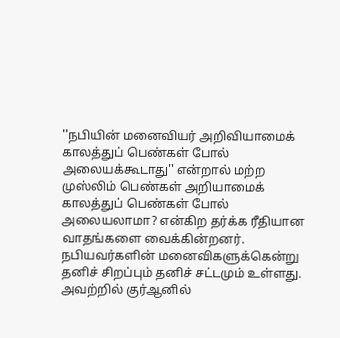''நபியின் மனைவியர் அறிவியாமைக் காலத்துப் பெண்கள் போல் அலையக்கூடாது'' என்றால் மற்ற முஸ்லிம் பெண்கள் அறியாமைக் காலத்துப் பெண்கள் போல் அலையலாமா? என்கிற தர்க்க ரீதியான வாதங்களை வைக்கின்றனர். நபியவர்களின் மனைவிகளுக்கென்று தனிச் சிறப்பும் தனிச் சட்டமும் உள்ளது. அவற்றில் குர்ஆனில்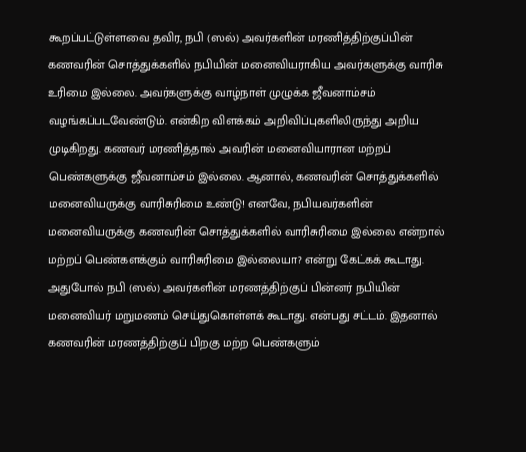கூறப்பட்டுள்ளவை தவிர, நபி (ஸல்) அவர்களின் மரணித்திற்குப்பின் கணவரின் சொத்துக்களில் நபியின் மனைவியராகிய அவர்களுக்கு வாரிசு உரிமை இல்லை. அவர்களுக்கு வாழ்நாள் முழுக்க ஜீவனாம்சம் வழங்கப்படவேண்டும். என்கிற விளக்கம் அறிவிப்புகளிலிருந்து அறிய முடிகிறது. கணவர் மரணித்தால் அவரின் மனைவியாரான மற்றப் பெண்களுக்கு ஜீவனாம்சம் இல்லை. ஆனால், கணவரின் சொத்துக்களில் மனைவியருக்கு வாரிசுரிமை உண்டு! எனவே, நபியவர்களின் மனைவியருக்கு கணவரின் சொத்துக்களில் வாரிசுரிமை இல்லை என்றால் மற்றப் பெண்களக்கும் வாரிசுரிமை இல்லையா? என்று கேட்கக் கூடாது. அதுபோல் நபி (ஸல்) அவர்களின் மரணத்திற்குப் பின்னர் நபியின் மனைவியர் மறுமணம் செய்துகொள்ளக் கூடாது. என்பது சட்டம். இதனால் கணவரின் மரணத்திற்குப் பிறகு மற்ற பெண்களும்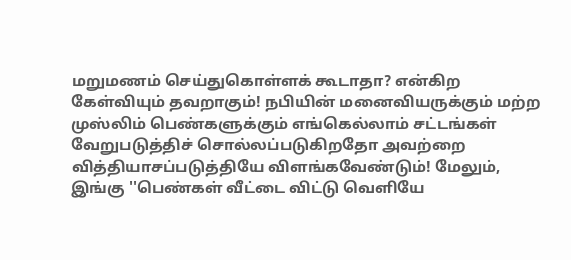மறுமணம் செய்துகொள்ளக் கூடாதா? என்கிற கேள்வியும் தவறாகும்! நபியின் மனைவியருக்கும் மற்ற முஸ்லிம் பெண்களுக்கும் எங்கெல்லாம் சட்டங்கள் வேறுபடுத்திச் சொல்லப்படுகிறதோ அவற்றை வித்தியாசப்படுத்தியே விளங்கவேண்டும்! மேலும், இங்கு ''பெண்கள் வீட்டை விட்டு வெளியே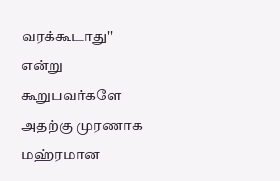வரக்கூடாது'' என்று கூறுபவர்களே அதற்கு முரணாக மஹ்ரமான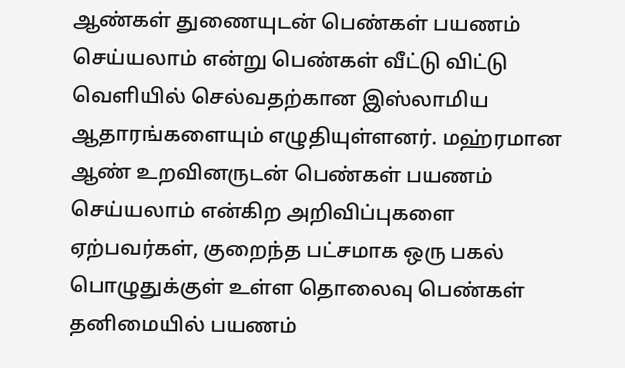ஆண்கள் துணையுடன் பெண்கள் பயணம் செய்யலாம் என்று பெண்கள் வீட்டு விட்டு வெளியில் செல்வதற்கான இஸ்லாமிய ஆதாரங்களையும் எழுதியுள்ளனர். மஹ்ரமான ஆண் உறவினருடன் பெண்கள் பயணம் செய்யலாம் என்கிற அறிவிப்புகளை ஏற்பவர்கள், குறைந்த பட்சமாக ஒரு பகல் பொழுதுக்குள் உள்ள தொலைவு பெண்கள் தனிமையில் பயணம்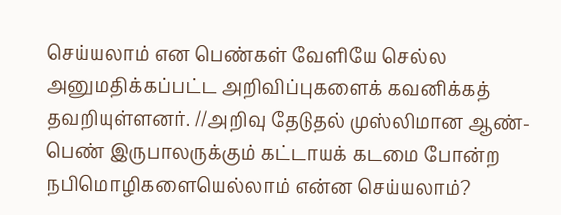செய்யலாம் என பெண்கள் வேளியே செல்ல அனுமதிக்கப்பட்ட அறிவிப்புகளைக் கவனிக்கத் தவறியுள்ளனர். //அறிவு தேடுதல் முஸ்லிமான ஆண்-பெண் இருபாலருக்கும் கட்டாயக் கடமை போன்ற நபிமொழிகளையெல்லாம் என்ன செய்யலாம்?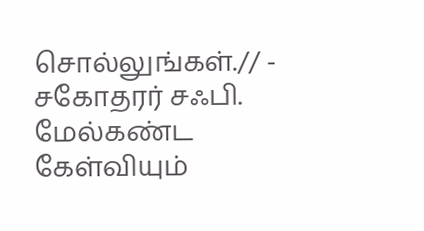சொல்லுங்கள்.// - சகோதரர் சஃபி. மேல்கண்ட கேள்வியும்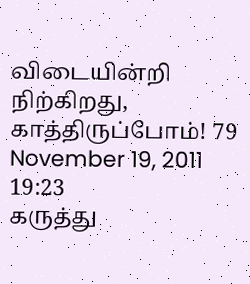விடையின்றி நிற்கிறது, காத்திருப்போம்! 79
November 19, 2011 19:23
கருத்து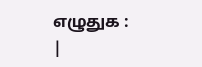எழுதுக :
|